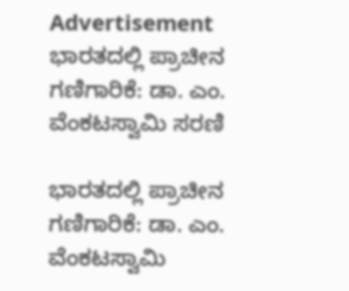Advertisement
ಭಾರತದಲ್ಲಿ ಪ್ರಾಚೀನ ಗಣಿಗಾರಿಕೆ: ಡಾ. ಎಂ. ವೆಂಕಟಸ್ವಾಮಿ ಸರಣಿ

ಭಾರತದಲ್ಲಿ ಪ್ರಾಚೀನ ಗಣಿಗಾರಿಕೆ: ಡಾ. ಎಂ. ವೆಂಕಟಸ್ವಾಮಿ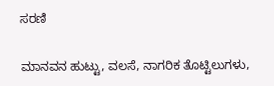ಸರಣಿ

ಮಾನವನ ಹುಟ್ಟು, ವಲಸೆ, ನಾಗರಿಕ ತೊಟ್ಟಿಲುಗಳು,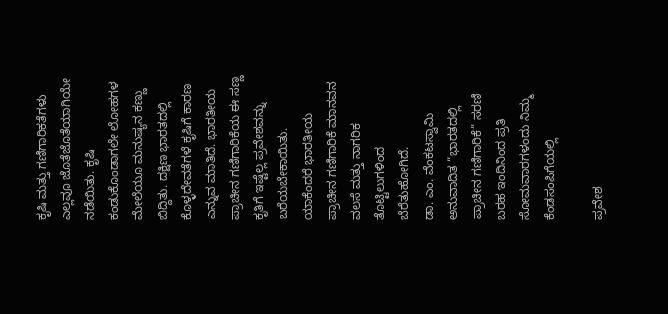ಕೃಷಿ ಮತ್ತು ಗಣಿಗಾರಿಕತೆಗಳು ಎಲ್ಲವೂ ಜೊತೆಜೊತೆಯಾಗಿಯೇ ನಡೆಯಿತು. ಕೃಷಿ ಕಂಡುಕೊಂಡಾಗಲೇ ಲೋಹಗಳ ಮೇಲೆಯೂ ಮನುಷ್ಯನ ಕಣ್ಣು ಬಿದ್ದಿತು. ದಕ್ಷಿಣ ಭಾರತದಲ್ಲಿ ಕೊಳ್ಳದೇವತೆಗಳೆ ಕೃಷಿಗೆ ಕಾರಣ ಎನ್ನುವ ಮಾತಿದೆ. ಭಾರತೀಯ ಪ್ರಾಚೀನ ಗಣಿಗಾರಿಕೆಯ ಈ ಸಣ್ಣ ಕೃತಿಗೆ ಇಷ್ಟೆಲ್ಲ ಪ್ರವೇಶವನ್ನು ಬರೆಯಬೇಕಾಯಿತು. ಯಾಕೆಂದರೆ ಭಾರತೀಯ ಪ್ರಾಚೀನ ಗಣಿಗಾರಿಕೆ ಮಾನವನ ವಲಸೆ ಮತ್ತು ನಾಗರಿಕ ತೊಟ್ಟಿಲುಗಳಿಂದ ಬೆರೆತುಹೋಗಿದೆ.
ಡಾ. ಎಂ. ವೆಂಕಟಸ್ವಾಮಿ ಅನುವಾದಿತ “ಭಾರತದಲ್ಲಿ ಪ್ರಾಚೀನ ಗಣಿಗಾರಿಕೆ” ಸರಣಿ ಬರಹ ಇಂದಿನಿಂದ ಪ್ರತಿ ಸೋಮವಾರಗಳಂದು ನಿಮ್ಮ ಕೆಂಡಸಂಪಿಗೆಯಲ್ಲಿ

ಪ್ರವೇಶ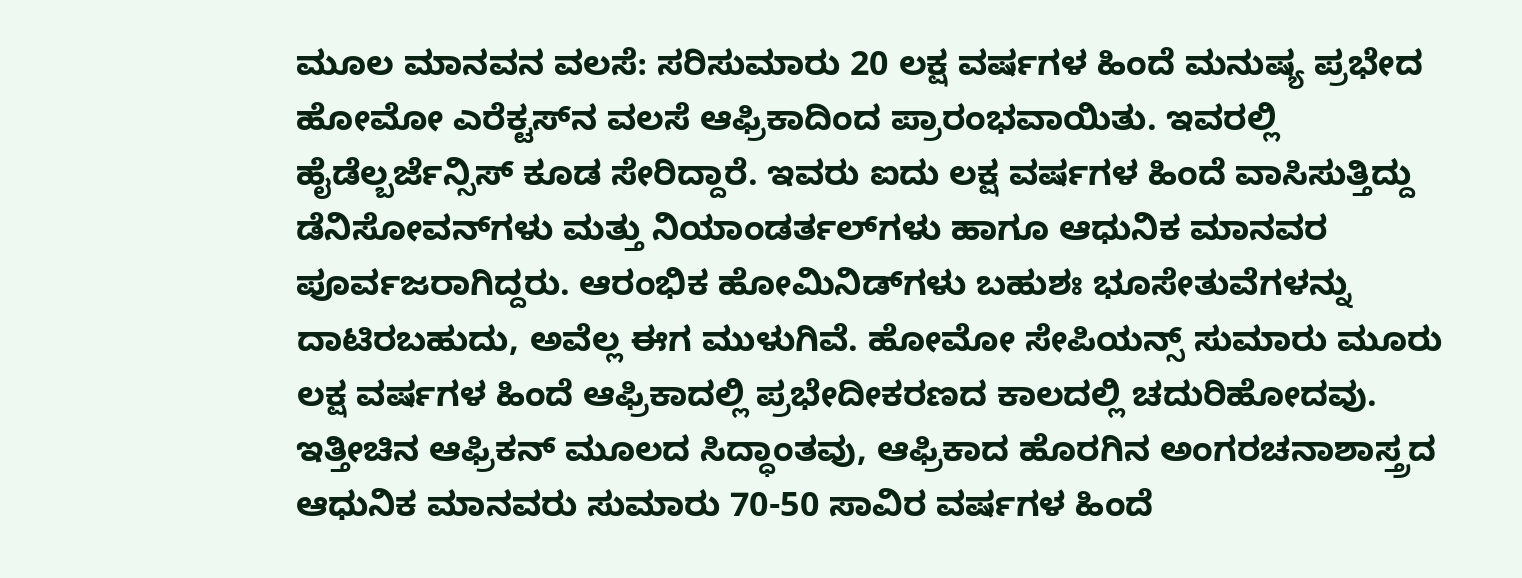ಮೂಲ ಮಾನವನ ವಲಸೆ: ಸರಿಸುಮಾರು 20 ಲಕ್ಷ ವರ್ಷಗಳ ಹಿಂದೆ ಮನುಷ್ಯ ಪ್ರಭೇದ ಹೋಮೋ ಎರೆಕ್ಟಸ್‌ನ ವಲಸೆ ಆಫ್ರಿಕಾದಿಂದ ಪ್ರಾರಂಭವಾಯಿತು. ಇವರಲ್ಲಿ ಹೈಡೆಲ್ಬರ್ಜೆನ್ಸಿಸ್ ಕೂಡ ಸೇರಿದ್ದಾರೆ. ಇವರು ಐದು ಲಕ್ಷ ವರ್ಷಗಳ ಹಿಂದೆ ವಾಸಿಸುತ್ತಿದ್ದು ಡೆನಿಸೋವನ್‌ಗಳು ಮತ್ತು ನಿಯಾಂಡರ್ತಲ್‌ಗಳು ಹಾಗೂ ಆಧುನಿಕ ಮಾನವರ ಪೂರ್ವಜರಾಗಿದ್ದರು. ಆರಂಭಿಕ ಹೋಮಿನಿಡ್‌ಗಳು ಬಹುಶಃ ಭೂಸೇತುವೆಗಳನ್ನು ದಾಟಿರಬಹುದು, ಅವೆಲ್ಲ ಈಗ ಮುಳುಗಿವೆ. ಹೋಮೋ ಸೇಪಿಯನ್ಸ್ ಸುಮಾರು ಮೂರು ಲಕ್ಷ ವರ್ಷಗಳ ಹಿಂದೆ ಆಫ್ರಿಕಾದಲ್ಲಿ ಪ್ರಭೇದೀಕರಣದ ಕಾಲದಲ್ಲಿ ಚದುರಿಹೋದವು. ಇತ್ತೀಚಿನ ಆಫ್ರಿಕನ್ ಮೂಲದ ಸಿದ್ಧಾಂತವು, ಆಫ್ರಿಕಾದ ಹೊರಗಿನ ಅಂಗರಚನಾಶಾಸ್ತ್ರದ ಆಧುನಿಕ ಮಾನವರು ಸುಮಾರು 70-50 ಸಾವಿರ ವರ್ಷಗಳ ಹಿಂದೆ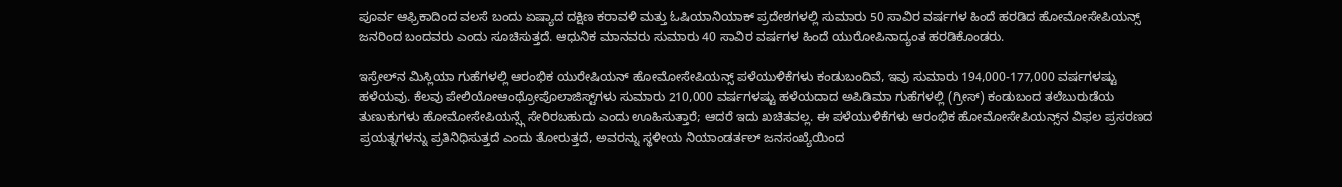ಪೂರ್ವ ಆಫ್ರಿಕಾದಿಂದ ವಲಸೆ ಬಂದು ಏಷ್ಯಾದ ದಕ್ಷಿಣ ಕರಾವಳಿ ಮತ್ತು ಓಷಿಯಾನಿಯಾಕ್ ಪ್ರದೇಶಗಳಲ್ಲಿ ಸುಮಾರು 50 ಸಾವಿರ ವರ್ಷಗಳ ಹಿಂದೆ ಹರಡಿದ ಹೋಮೋಸೇಪಿಯನ್ಸ್ ಜನರಿಂದ ಬಂದವರು ಎಂದು ಸೂಚಿಸುತ್ತದೆ. ಆಧುನಿಕ ಮಾನವರು ಸುಮಾರು 40 ಸಾವಿರ ವರ್ಷಗಳ ಹಿಂದೆ ಯುರೋಪಿನಾದ್ಯಂತ ಹರಡಿಕೊಂಡರು.

ಇಸ್ರೇಲ್‌ನ ಮಿಸ್ಲಿಯಾ ಗುಹೆಗಳಲ್ಲಿ ಆರಂಭಿಕ ಯುರೇಷಿಯನ್ ಹೋಮೋಸೇಪಿಯನ್ಸ್ ಪಳೆಯುಳಿಕೆಗಳು ಕಂಡುಬಂದಿವೆ, ಇವು ಸುಮಾರು 194,000-177,000 ವರ್ಷಗಳಷ್ಟು ಹಳೆಯವು. ಕೆಲವು ಪೇಲಿಯೋಆಂಥ್ರೋಪೊಲಾಜಿಸ್ಟ್‌ಗಳು ಸುಮಾರು 210,000 ವರ್ಷಗಳಷ್ಟು ಹಳೆಯದಾದ ಅಪಿಡಿಮಾ ಗುಹೆಗಳಲ್ಲಿ (ಗ್ರೀಸ್) ಕಂಡುಬಂದ ತಲೆಬುರುಡೆಯ ತುಣುಕುಗಳು ಹೋಮೋಸೇಪಿಯನ್ಸ್ಗೆ ಸೇರಿರಬಹುದು ಎಂದು ಊಹಿಸುತ್ತಾರೆ; ಆದರೆ ಇದು ಖಚಿತವಲ್ಲ. ಈ ಪಳೆಯುಳಿಕೆಗಳು ಆರಂಭಿಕ ಹೋಮೋಸೇಪಿಯನ್ಸ್‌ನ ವಿಫಲ ಪ್ರಸರಣದ ಪ್ರಯತ್ನಗಳನ್ನು ಪ್ರತಿನಿಧಿಸುತ್ತದೆ ಎಂದು ತೋರುತ್ತದೆ, ಅವರನ್ನು ಸ್ಥಳೀಯ ನಿಯಾಂಡರ್ತಲ್ ಜನಸಂಖ್ಯೆಯಿಂದ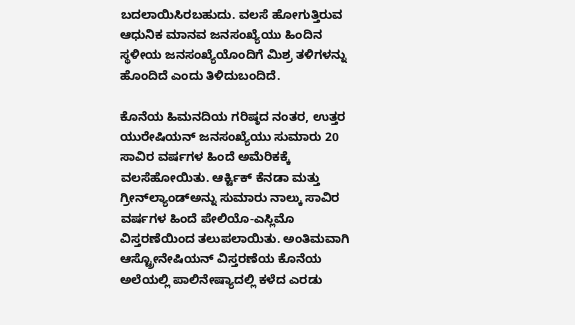ಬದಲಾಯಿಸಿರಬಹುದು. ವಲಸೆ ಹೋಗುತ್ತಿರುವ ಆಧುನಿಕ ಮಾನವ ಜನಸಂಖ್ಯೆಯು ಹಿಂದಿನ ಸ್ಥಳೀಯ ಜನಸಂಖ್ಯೆಯೊಂದಿಗೆ ಮಿಶ್ರ ತಳಿಗಳನ್ನು ಹೊಂದಿದೆ ಎಂದು ತಿಳಿದುಬಂದಿದೆ.

ಕೊನೆಯ ಹಿಮನದಿಯ ಗರಿಷ್ಠದ ನಂತರ, ಉತ್ತರ ಯುರೇಷಿಯನ್ ಜನಸಂಖ್ಯೆಯು ಸುಮಾರು 20 ಸಾವಿರ ವರ್ಷಗಳ ಹಿಂದೆ ಅಮೆರಿಕಕ್ಕೆ ವಲಸೆಹೋಯಿತು. ಆರ್ಕ್ಟಿಕ್ ಕೆನಡಾ ಮತ್ತು ಗ್ರೀನ್‌ಲ್ಯಾಂಡ್‌ಅನ್ನು ಸುಮಾರು ನಾಲ್ಕು ಸಾವಿರ ವರ್ಷಗಳ ಹಿಂದೆ ಪೇಲಿಯೊ-ಎಸ್ಲಿಮೊ ವಿಸ್ತರಣೆಯಿಂದ ತಲುಪಲಾಯಿತು. ಅಂತಿಮವಾಗಿ ಆಸ್ಟ್ರೋನೇಷಿಯನ್ ವಿಸ್ತರಣೆಯ ಕೊನೆಯ ಅಲೆಯಲ್ಲಿ ಪಾಲಿನೇಷ್ಯಾದಲ್ಲಿ ಕಳೆದ ಎರಡು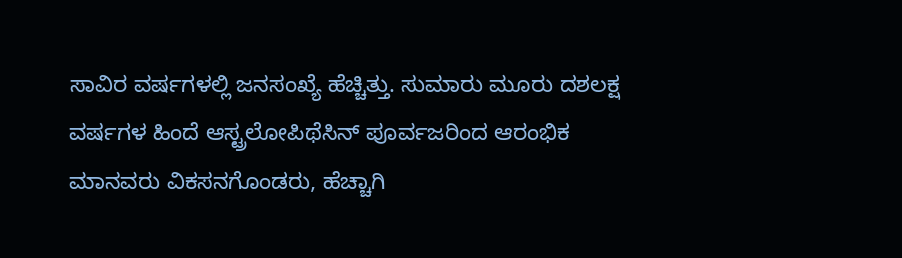ಸಾವಿರ ವರ್ಷಗಳಲ್ಲಿ ಜನಸಂಖ್ಯೆ ಹೆಚ್ಚಿತ್ತು. ಸುಮಾರು ಮೂರು ದಶಲಕ್ಷ ವರ್ಷಗಳ ಹಿಂದೆ ಆಸ್ಟ್ರಲೋಪಿಥೆಸಿನ್ ಪೂರ್ವಜರಿಂದ ಆರಂಭಿಕ ಮಾನವರು ವಿಕಸನಗೊಂಡರು, ಹೆಚ್ಚಾಗಿ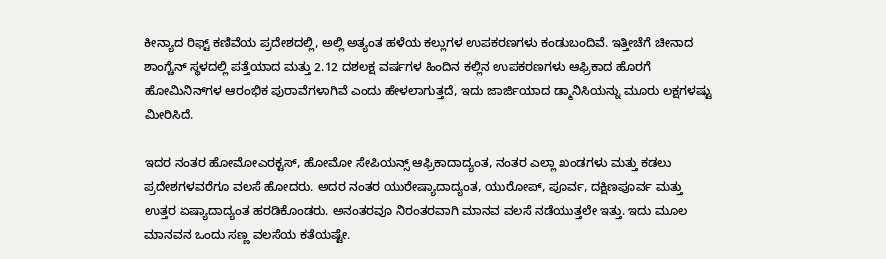ಕೀನ್ಯಾದ ರಿಫ್ಟ್ ಕಣಿವೆಯ ಪ್ರದೇಶದಲ್ಲಿ, ಅಲ್ಲಿ ಅತ್ಯಂತ ಹಳೆಯ ಕಲ್ಲುಗಳ ಉಪಕರಣಗಳು ಕಂಡುಬಂದಿವೆ. ಇತ್ತೀಚೆಗೆ ಚೀನಾದ ಶಾಂಗ್ಚೆನ್ ಸ್ಥಳದಲ್ಲಿ ಪತ್ತೆಯಾದ ಮತ್ತು 2.12 ದಶಲಕ್ಷ ವರ್ಷಗಳ ಹಿಂದಿನ ಕಲ್ಲಿನ ಉಪಕರಣಗಳು ಆಫ್ರಿಕಾದ ಹೊರಗೆ ಹೋಮಿನಿನ್‌ಗಳ ಆರಂಭಿಕ ಪುರಾವೆಗಳಾಗಿವೆ ಎಂದು ಹೇಳಲಾಗುತ್ತದೆ, ಇದು ಜಾರ್ಜಿಯಾದ ಡ್ಮಾನಿಸಿಯನ್ನು ಮೂರು ಲಕ್ಷಗಳಷ್ಟು ಮೀರಿಸಿದೆ.

ಇದರ ನಂತರ ಹೋಮೋಎರಕ್ಟಸ್, ಹೋಮೋ ಸೇಪಿಯನ್ಸ್ ಆಫ್ರಿಕಾದಾದ್ಯಂತ, ನಂತರ ಎಲ್ಲಾ ಖಂಡಗಳು ಮತ್ತು ಕಡಲು ಪ್ರದೇಶಗಳವರೆಗೂ ವಲಸೆ ಹೋದರು. ಅದರ ನಂತರ ಯುರೇಷ್ಯಾದಾದ್ಯಂತ, ಯುರೋಪ್, ಪೂರ್ವ, ದಕ್ಷಿಣಪೂರ್ವ ಮತ್ತು ಉತ್ತರ ಏಷ್ಯಾದಾದ್ಯಂತ ಹರಡಿಕೊಂಡರು. ಅನಂತರವೂ ನಿರಂತರವಾಗಿ ಮಾನವ ವಲಸೆ ನಡೆಯುತ್ತಲೇ ಇತ್ತು. ಇದು ಮೂಲ ಮಾನವನ ಒಂದು ಸಣ್ಣ ವಲಸೆಯ ಕತೆಯಷ್ಟೇ.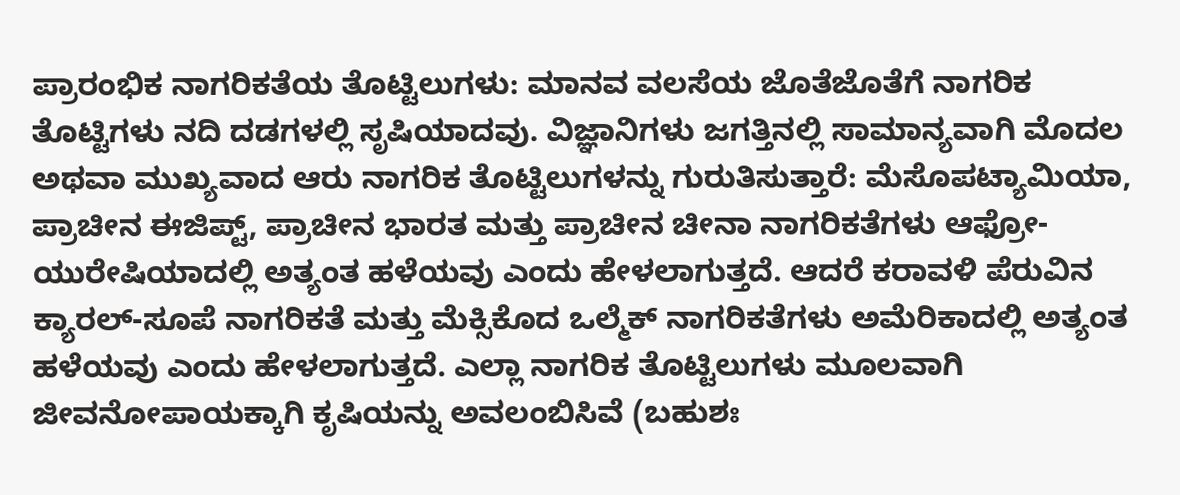ಪ್ರಾರಂಭಿಕ ನಾಗರಿಕತೆಯ ತೊಟ್ಟಿಲುಗಳು: ಮಾನವ ವಲಸೆಯ ಜೊತೆಜೊತೆಗೆ ನಾಗರಿಕ ತೊಟ್ಟಿಗಳು ನದಿ ದಡಗಳಲ್ಲಿ ಸೃಷಿಯಾದವು. ವಿಜ್ಞಾನಿಗಳು ಜಗತ್ತಿನಲ್ಲಿ ಸಾಮಾನ್ಯವಾಗಿ ಮೊದಲ ಅಥವಾ ಮುಖ್ಯವಾದ ಆರು ನಾಗರಿಕ ತೊಟ್ಟಿಲುಗಳನ್ನು ಗುರುತಿಸುತ್ತಾರೆ: ಮೆಸೊಪಟ್ಯಾಮಿಯಾ, ಪ್ರಾಚೀನ ಈಜಿಪ್ಟ್‌, ಪ್ರಾಚೀನ ಭಾರತ ಮತ್ತು ಪ್ರಾಚೀನ ಚೀನಾ ನಾಗರಿಕತೆಗಳು ಆಫ್ರೋ-ಯುರೇಷಿಯಾದಲ್ಲಿ ಅತ್ಯಂತ ಹಳೆಯವು ಎಂದು ಹೇಳಲಾಗುತ್ತದೆ. ಆದರೆ ಕರಾವಳಿ ಪೆರುವಿನ ಕ್ಯಾರಲ್-ಸೂಪೆ ನಾಗರಿಕತೆ ಮತ್ತು ಮೆಕ್ಸಿಕೊದ ಒಲ್ಮೆಕ್ ನಾಗರಿಕತೆಗಳು ಅಮೆರಿಕಾದಲ್ಲಿ ಅತ್ಯಂತ ಹಳೆಯವು ಎಂದು ಹೇಳಲಾಗುತ್ತದೆ. ಎಲ್ಲಾ ನಾಗರಿಕ ತೊಟ್ಟಿಲುಗಳು ಮೂಲವಾಗಿ ಜೀವನೋಪಾಯಕ್ಕಾಗಿ ಕೃಷಿಯನ್ನು ಅವಲಂಬಿಸಿವೆ (ಬಹುಶಃ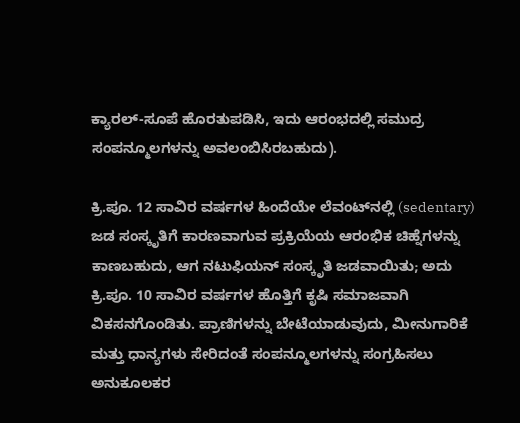ಕ್ಯಾರಲ್-ಸೂಪೆ ಹೊರತುಪಡಿಸಿ, ಇದು ಆರಂಭದಲ್ಲಿ ಸಮುದ್ರ ಸಂಪನ್ಮೂಲಗಳನ್ನು ಅವಲಂಬಿಸಿರಬಹುದು).

ಕ್ರಿ.ಪೂ. 12 ಸಾವಿರ ವರ್ಷಗಳ ಹಿಂದೆಯೇ ಲೆವಂಟ್‌ನಲ್ಲಿ (sedentary) ಜಡ ಸಂಸ್ಕೃತಿಗೆ ಕಾರಣವಾಗುವ ಪ್ರಕ್ರಿಯೆಯ ಆರಂಭಿಕ ಚಿಹ್ನೆಗಳನ್ನು ಕಾಣಬಹುದು, ಆಗ ನಟುಫಿಯನ್ ಸಂಸ್ಕೃತಿ ಜಡವಾಯಿತು; ಅದು ಕ್ರಿ.ಪೂ. 10 ಸಾವಿರ ವರ್ಷಗಳ ಹೊತ್ತಿಗೆ ಕೃಷಿ ಸಮಾಜವಾಗಿ ವಿಕಸನಗೊಂಡಿತು. ಪ್ರಾಣಿಗಳನ್ನು ಬೇಟೆಯಾಡುವುದು, ಮೀನುಗಾರಿಕೆ ಮತ್ತು ಧಾನ್ಯಗಳು ಸೇರಿದಂತೆ ಸಂಪನ್ಮೂಲಗಳನ್ನು ಸಂಗ್ರಹಿಸಲು ಅನುಕೂಲಕರ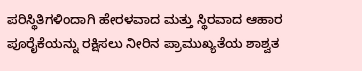ಪರಿಸ್ಥಿತಿಗಳಿಂದಾಗಿ ಹೇರಳವಾದ ಮತ್ತು ಸ್ಥಿರವಾದ ಆಹಾರ ಪೂರೈಕೆಯನ್ನು ರಕ್ಷಿಸಲು ನೀರಿನ ಪ್ರಾಮುಖ್ಯತೆಯ ಶಾಶ್ವತ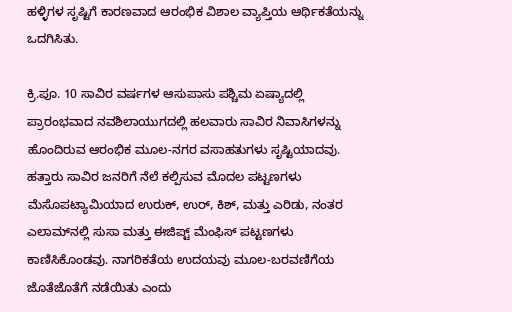ಹಳ್ಳಿಗಳ ಸೃಷ್ಟಿಗೆ ಕಾರಣವಾದ ಆರಂಭಿಕ ವಿಶಾಲ ವ್ಯಾಪ್ತಿಯ ಆರ್ಥಿಕತೆಯನ್ನು ಒದಗಿಸಿತು.

ಕ್ರಿ.ಪೂ. 10 ಸಾವಿರ ವರ್ಷಗಳ ಆಸುಪಾಸು ಪಶ್ಚಿಮ ಏಷ್ಯಾದಲ್ಲಿ ಪ್ರಾರಂಭವಾದ ನವಶಿಲಾಯುಗದಲ್ಲಿ ಹಲವಾರು ಸಾವಿರ ನಿವಾಸಿಗಳನ್ನು ಹೊಂದಿರುವ ಆರಂಭಿಕ ಮೂಲ-ನಗರ ವಸಾಹತುಗಳು ಸೃಷ್ಟಿಯಾದವು. ಹತ್ತಾರು ಸಾವಿರ ಜನರಿಗೆ ನೆಲೆ ಕಲ್ಪಿಸುವ ಮೊದಲ ಪಟ್ಟಣಗಳು ಮೆಸೊಪಟ್ಯಾಮಿಯಾದ ಉರುಕ್, ಉರ್, ಕಿಶ್, ಮತ್ತು ಎರಿಡು, ನಂತರ ಎಲಾಮ್‌ನಲ್ಲಿ ಸುಸಾ ಮತ್ತು ಈಜಿಪ್ಟ್ ಮೆಂಫಿಸ್ ಪಟ್ಟಣಗಳು ಕಾಣಿಸಿಕೊಂಡವು. ನಾಗರಿಕತೆಯ ಉದಯವು ಮೂಲ-ಬರವಣಿಗೆಯ ಜೊತೆಜೊತೆಗೆ ನಡೆಯಿತು ಎಂದು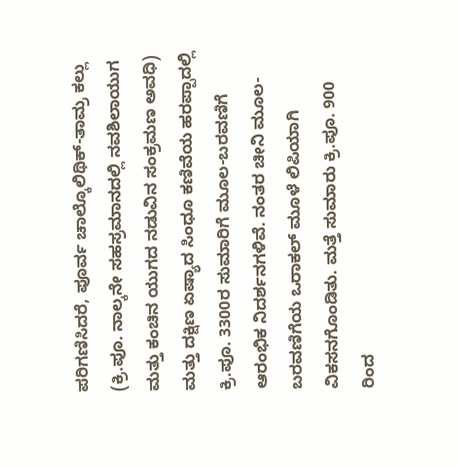ಪರಿಗಣಿಸಿದರೆ, ಪೂರ್ವ ಚಾಲ್ಕೊಲಿಥಿಕ್-ತಾಮ್ರ ಕಲ್ಲು (ಕ್ರಿ.ಪೂ. ನಾಲ್ಕನೇ ಸಹಸ್ರಮಾನದಲ್ಲಿ ನವಶಿಲಾಯುಗ ಮತ್ತು ಕಂಚಿನ ಯುಗದ ನಡುವಿನ ಸಂಕ್ರಮಣ ಅವಧಿ) ಮತ್ತು ದಕ್ಷಿಣ ಏಷ್ಯಾದ ಸಿಂಧೂ ಕಣಿವೆಯ ಹರಪ್ಪಾದಲ್ಲಿ ಕ್ರಿ.ಪೂ. 3300ರ ಸುಮಾರಿಗೆ ಮೂಲ-ಬರವಣಿಗೆ ಆರಂಭಿಕ ನಿದರ್ಶನಗಳಿವೆ. ನಂತರ ಚೀನಿ ಮೂಲ-ಬರವಣಿಗೆಯ ಒರಾಕಲ್ ಮೂಳೆ ಲಿಪಿಯಾಗಿ ವಿಕಸನಗೊಂಡಿತು. ಮತ್ತೆ ಸುಮಾರು ಕ್ರಿ.ಪೂ. 900 ರಿಂದ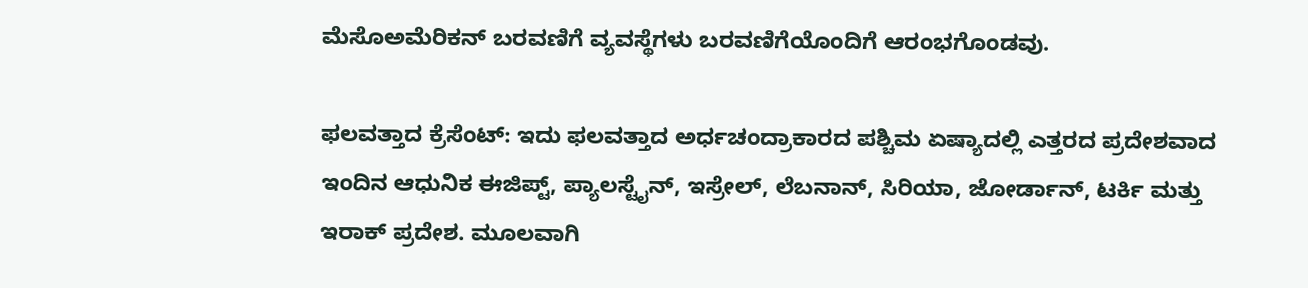ಮೆಸೊಅಮೆರಿಕನ್ ಬರವಣಿಗೆ ವ್ಯವಸ್ಥೆಗಳು ಬರವಣಿಗೆಯೊಂದಿಗೆ ಆರಂಭಗೊಂಡವು.

ಫಲವತ್ತಾದ ಕ್ರೆಸೆಂಟ್: ಇದು ಫಲವತ್ತಾದ ಅರ್ಧಚಂದ್ರಾಕಾರದ ಪಶ್ಚಿಮ ಏಷ್ಯಾದಲ್ಲಿ ಎತ್ತರದ ಪ್ರದೇಶವಾದ ಇಂದಿನ ಆಧುನಿಕ ಈಜಿಪ್ಟ್, ಪ್ಯಾಲಸ್ಟೈನ್, ಇಸ್ರೇಲ್, ಲೆಬನಾನ್, ಸಿರಿಯಾ, ಜೋರ್ಡಾನ್, ಟರ್ಕಿ ಮತ್ತು ಇರಾಕ್ ಪ್ರದೇಶ. ಮೂಲವಾಗಿ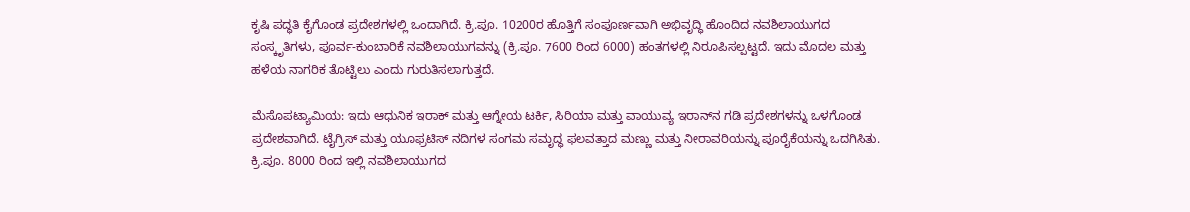ಕೃಷಿ ಪದ್ಧತಿ ಕೈಗೊಂಡ ಪ್ರದೇಶಗಳಲ್ಲಿ ಒಂದಾಗಿದೆ. ಕ್ರಿ.ಪೂ. 10200ರ ಹೊತ್ತಿಗೆ ಸಂಪೂರ್ಣವಾಗಿ ಅಭಿವೃದ್ಧಿ ಹೊಂದಿದ ನವಶಿಲಾಯುಗದ ಸಂಸ್ಕೃತಿಗಳು, ಪೂರ್ವ-ಕುಂಬಾರಿಕೆ ನವಶಿಲಾಯುಗವನ್ನು (ಕ್ರಿ.ಪೂ. 7600 ರಿಂದ 6000) ಹಂತಗಳಲ್ಲಿ ನಿರೂಪಿಸಲ್ಪಟ್ಟದೆ. ಇದು ಮೊದಲ ಮತ್ತು ಹಳೆಯ ನಾಗರಿಕ ತೊಟ್ಟಿಲು ಎಂದು ಗುರುತಿಸಲಾಗುತ್ತದೆ.

ಮೆಸೊಪಟ್ಯಾಮಿಯ: ಇದು ಆಧುನಿಕ ಇರಾಕ್ ಮತ್ತು ಆಗ್ನೇಯ ಟರ್ಕಿ, ಸಿರಿಯಾ ಮತ್ತು ವಾಯುವ್ಯ ಇರಾನ್‌ನ ಗಡಿ ಪ್ರದೇಶಗಳನ್ನು ಒಳಗೊಂಡ ಪ್ರದೇಶವಾಗಿದೆ. ಟೈಗ್ರಿಸ್ ಮತ್ತು ಯೂಫ್ರಟಿಸ್ ನದಿಗಳ ಸಂಗಮ ಸಮೃದ್ಧ ಫಲವತ್ತಾದ ಮಣ್ಣು ಮತ್ತು ನೀರಾವರಿಯನ್ನು ಪೂರೈಕೆಯನ್ನು ಒದಗಿಸಿತು. ಕ್ರಿ.ಪೂ. 8000 ರಿಂದ ಇಲ್ಲಿ ನವಶಿಲಾಯುಗದ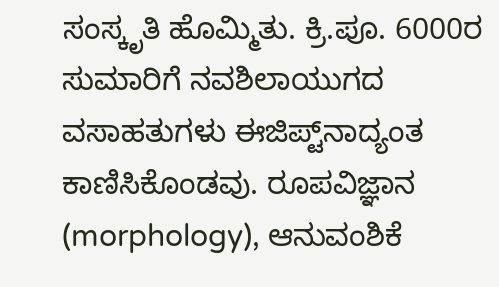ಸಂಸ್ಕೃತಿ ಹೊಮ್ಮಿತು. ಕ್ರಿ.ಪೂ. 6000ರ ಸುಮಾರಿಗೆ ನವಶಿಲಾಯುಗದ ವಸಾಹತುಗಳು ಈಜಿಪ್ಟ್‌ನಾದ್ಯಂತ ಕಾಣಿಸಿಕೊಂಡವು. ರೂಪವಿಜ್ಞಾನ (morphology), ಆನುವಂಶಿಕೆ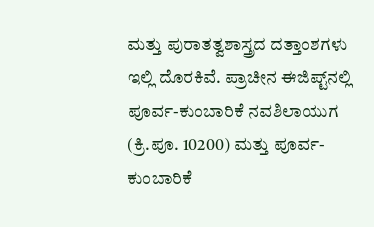ಮತ್ತು ಪುರಾತತ್ವಶಾಸ್ತ್ರದ ದತ್ತಾಂಶಗಳು ಇಲ್ಲಿ ದೊರಕಿವೆ. ಪ್ರಾಚೀನ ಈಜಿಪ್ಟ್‌ನಲ್ಲಿ ಪೂರ್ವ-ಕುಂಬಾರಿಕೆ ನವಶಿಲಾಯುಗ (ಕ್ರಿ.ಪೂ. 10200) ಮತ್ತು ಪೂರ್ವ-ಕುಂಬಾರಿಕೆ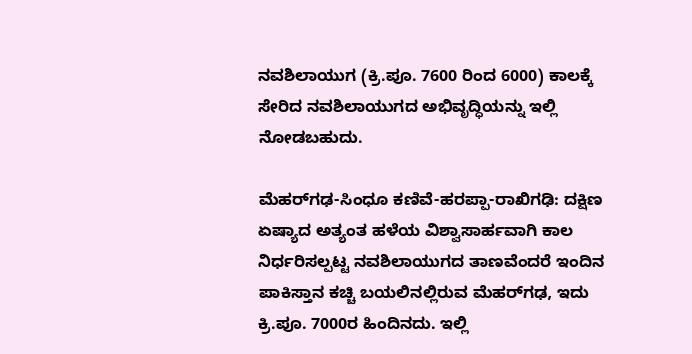ನವಶಿಲಾಯುಗ (ಕ್ರಿ.ಪೂ. 7600 ರಿಂದ 6000) ಕಾಲಕ್ಕೆ ಸೇರಿದ ನವಶಿಲಾಯುಗದ ಅಭಿವೃದ್ಧಿಯನ್ನು ಇಲ್ಲಿ ನೋಡಬಹುದು.

ಮೆಹರ್‌ಗಢ-ಸಿಂಧೂ ಕಣಿವೆ-ಹರಪ್ಪಾ-ರಾಖಿಗಢಿ: ದಕ್ಷಿಣ ಏಷ್ಯಾದ ಅತ್ಯಂತ ಹಳೆಯ ವಿಶ್ವಾಸಾರ್ಹವಾಗಿ ಕಾಲ ನಿರ್ಧರಿಸಲ್ಪಟ್ಟ ನವಶಿಲಾಯುಗದ ತಾಣವೆಂದರೆ ಇಂದಿನ ಪಾಕಿಸ್ತಾನ ಕಚ್ಚಿ ಬಯಲಿನಲ್ಲಿರುವ ಮೆಹರ್‌ಗಢ, ಇದು ಕ್ರಿ.ಪೂ. 7000ರ ಹಿಂದಿನದು. ಇಲ್ಲಿ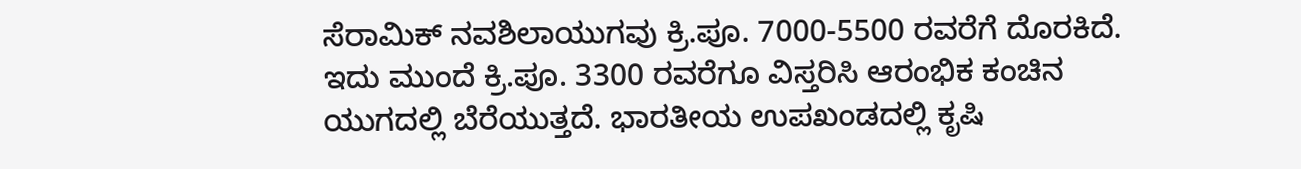ಸೆರಾಮಿಕ್ ನವಶಿಲಾಯುಗವು ಕ್ರಿ.ಪೂ. 7000-5500 ರವರೆಗೆ ದೊರಕಿದೆ. ಇದು ಮುಂದೆ ಕ್ರಿ.ಪೂ. 3300 ರವರೆಗೂ ವಿಸ್ತರಿಸಿ ಆರಂಭಿಕ ಕಂಚಿನ ಯುಗದಲ್ಲಿ ಬೆರೆಯುತ್ತದೆ. ಭಾರತೀಯ ಉಪಖಂಡದಲ್ಲಿ ಕೃಷಿ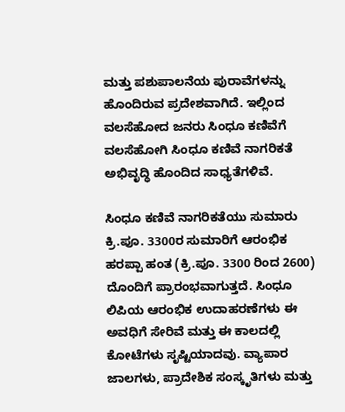ಮತ್ತು ಪಶುಪಾಲನೆಯ ಪುರಾವೆಗಳನ್ನು ಹೊಂದಿರುವ ಪ್ರದೇಶವಾಗಿದೆ. ಇಲ್ಲಿಂದ ವಲಸೆಹೋದ ಜನರು ಸಿಂಧೂ ಕಣಿವೆಗೆ ವಲಸೆಹೋಗಿ ಸಿಂಧೂ ಕಣಿವೆ ನಾಗರಿಕತೆ ಅಭಿವೃದ್ಧಿ ಹೊಂದಿದ ಸಾಧ್ಯತೆಗಳಿವೆ.

ಸಿಂಧೂ ಕಣಿವೆ ನಾಗರಿಕತೆಯು ಸುಮಾರು ಕ್ರಿ.ಪೂ. 3300ರ ಸುಮಾರಿಗೆ ಆರಂಭಿಕ ಹರಪ್ಪಾ ಹಂತ (ಕ್ರಿ.ಪೂ. 3300 ರಿಂದ 2600) ದೊಂದಿಗೆ ಪ್ರಾರಂಭವಾಗುತ್ತದೆ. ಸಿಂಧೂ ಲಿಪಿಯ ಆರಂಭಿಕ ಉದಾಹರಣೆಗಳು ಈ ಅವಧಿಗೆ ಸೇರಿವೆ ಮತ್ತು ಈ ಕಾಲದಲ್ಲಿ ಕೋಟೆಗಳು ಸೃಷ್ಟಿಯಾದವು. ವ್ಯಾಪಾರ ಜಾಲಗಳು, ಪ್ರಾದೇಶಿಕ ಸಂಸ್ಕೃತಿಗಳು ಮತ್ತು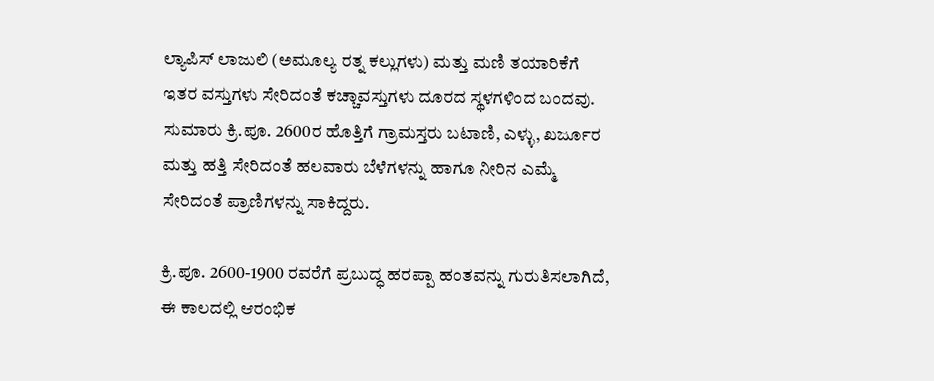ಲ್ಯಾಪಿಸ್ ಲಾಜುಲಿ (ಅಮೂಲ್ಯ ರತ್ನ ಕಲ್ಲುಗಳು) ಮತ್ತು ಮಣಿ ತಯಾರಿಕೆಗೆ ಇತರ ವಸ್ತುಗಳು ಸೇರಿದಂತೆ ಕಚ್ಚಾವಸ್ತುಗಳು ದೂರದ ಸ್ಥಳಗಳಿಂದ ಬಂದವು. ಸುಮಾರು ಕ್ರಿ.ಪೂ. 2600ರ ಹೊತ್ತಿಗೆ ಗ್ರಾಮಸ್ತರು ಬಟಾಣಿ, ಎಳ್ಳು, ಖರ್ಜೂರ ಮತ್ತು ಹತ್ತಿ ಸೇರಿದಂತೆ ಹಲವಾರು ಬೆಳೆಗಳನ್ನು ಹಾಗೂ ನೀರಿನ ಎಮ್ಮೆ ಸೇರಿದಂತೆ ಪ್ರಾಣಿಗಳನ್ನು ಸಾಕಿದ್ದರು.

ಕ್ರಿ.ಪೂ. 2600-1900 ರವರೆಗೆ ಪ್ರಬುದ್ಧ ಹರಪ್ಪಾ ಹಂತವನ್ನು ಗುರುತಿಸಲಾಗಿದೆ, ಈ ಕಾಲದಲ್ಲಿ ಆರಂಭಿಕ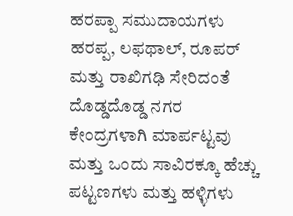ಹರಪ್ಪಾ ಸಮುದಾಯಗಳು ಹರಪ್ಪ, ಲಫಥಾಲ್, ರೂಪರ್ ಮತ್ತು ರಾಖಿಗಢಿ ಸೇರಿದಂತೆ ದೊಡ್ಡದೊಡ್ಡ ನಗರ ಕೇಂದ್ರಗಳಾಗಿ ಮಾರ್ಪಟ್ಟವು ಮತ್ತು ಒಂದು ಸಾವಿರಕ್ಕೂ ಹೆಚ್ಚು ಪಟ್ಟಣಗಳು ಮತ್ತು ಹಳ್ಳಿಗಳು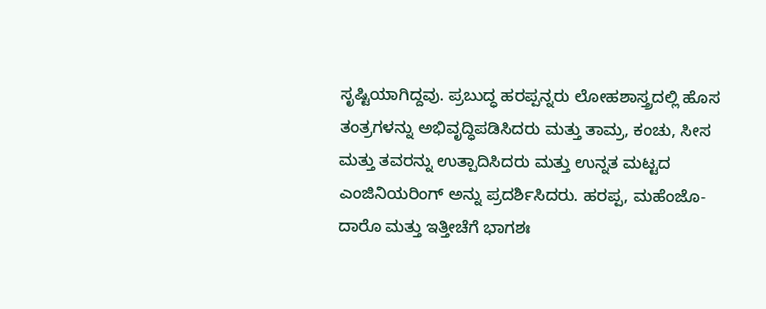ಸೃಷ್ಟಿಯಾಗಿದ್ದವು. ಪ್ರಬುದ್ಧ ಹರಪ್ಪನ್ನರು ಲೋಹಶಾಸ್ತ್ರದಲ್ಲಿ ಹೊಸ ತಂತ್ರಗಳನ್ನು ಅಭಿವೃದ್ಧಿಪಡಿಸಿದರು ಮತ್ತು ತಾಮ್ರ, ಕಂಚು, ಸೀಸ ಮತ್ತು ತವರನ್ನು ಉತ್ಪಾದಿಸಿದರು ಮತ್ತು ಉನ್ನತ ಮಟ್ಟದ ಎಂಜಿನಿಯರಿಂಗ್ ಅನ್ನು ಪ್ರದರ್ಶಿಸಿದರು. ಹರಪ್ಪ, ಮಹೆಂಜೊ-ದಾರೊ ಮತ್ತು ಇತ್ತೀಚೆಗೆ ಭಾಗಶಃ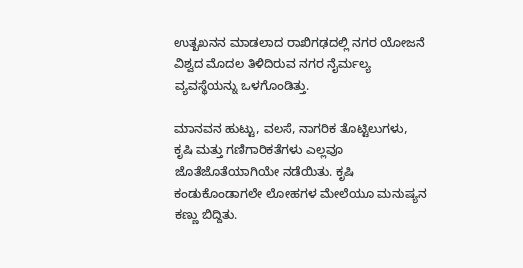ಉತ್ಖಖನನ ಮಾಡಲಾದ ರಾಖಿಗಢದಲ್ಲಿ ನಗರ ಯೋಜನೆ ವಿಶ್ವದ ಮೊದಲ ತಿಳಿದಿರುವ ನಗರ ನೈರ್ಮಲ್ಯ ವ್ಯವಸ್ಥೆಯನ್ನು ಒಳಗೊಂಡಿತ್ತು.

ಮಾನವನ ಹುಟ್ಟು, ವಲಸೆ, ನಾಗರಿಕ ತೊಟ್ಟಿಲುಗಳು, ಕೃಷಿ ಮತ್ತು ಗಣಿಗಾರಿಕತೆಗಳು ಎಲ್ಲವೂ ಜೊತೆಜೊತೆಯಾಗಿಯೇ ನಡೆಯಿತು. ಕೃಷಿ ಕಂಡುಕೊಂಡಾಗಲೇ ಲೋಹಗಳ ಮೇಲೆಯೂ ಮನುಷ್ಯನ ಕಣ್ಣು ಬಿದ್ದಿತು.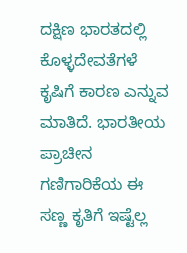ದಕ್ಷಿಣ ಭಾರತದಲ್ಲಿ ಕೊಳ್ಳದೇವತೆಗಳೆ ಕೃಷಿಗೆ ಕಾರಣ ಎನ್ನುವ ಮಾತಿದೆ. ಭಾರತೀಯ ಪ್ರಾಚೀನ ಗಣಿಗಾರಿಕೆಯ ಈ ಸಣ್ಣ ಕೃತಿಗೆ ಇಷ್ಟೆಲ್ಲ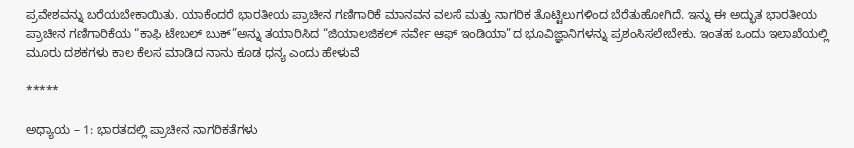ಪ್ರವೇಶವನ್ನು ಬರೆಯಬೇಕಾಯಿತು. ಯಾಕೆಂದರೆ ಭಾರತೀಯ ಪ್ರಾಚೀನ ಗಣಿಗಾರಿಕೆ ಮಾನವನ ವಲಸೆ ಮತ್ತು ನಾಗರಿಕ ತೊಟ್ಟಿಲುಗಳಿಂದ ಬೆರೆತುಹೋಗಿದೆ. ಇನ್ನು ಈ ಅದ್ಭುತ ಭಾರತೀಯ ಪ್ರಾಚೀನ ಗಣಿಗಾರಿಕೆಯ “ಕಾಫಿ ಟೇಬಲ್ ಬುಕ್”ಅನ್ನು ತಯಾರಿಸಿದ “ಜಿಯಾಲಜಿಕಲ್ ಸರ್ವೇ ಆಫ್ ಇಂಡಿಯಾ”ದ ಭೂವಿಜ್ಞಾನಿಗಳನ್ನು ಪ್ರಶಂಸಿಸಲೇಬೇಕು. ಇಂತಹ ಒಂದು ಇಲಾಖೆಯಲ್ಲಿ ಮೂರು ದಶಕಗಳು ಕಾಲ ಕೆಲಸ ಮಾಡಿದ ನಾನು ಕೂಡ ಧನ್ಯ ಎಂದು ಹೇಳುವೆ

*****

ಅಧ್ಯಾಯ – 1: ಭಾರತದಲ್ಲಿ ಪ್ರಾಚೀನ ನಾಗರಿಕತೆಗಳು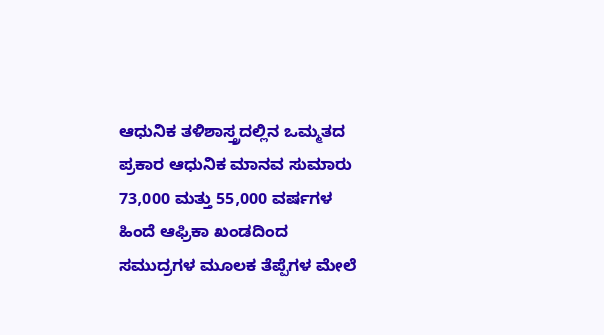ಆಧುನಿಕ ತಳಿಶಾಸ್ತ್ರದಲ್ಲಿನ ಒಮ್ಮತದ ಪ್ರಕಾರ ಆಧುನಿಕ ಮಾನವ ಸುಮಾರು 73,000 ಮತ್ತು 55,000 ವರ್ಷಗಳ ಹಿಂದೆ ಆಫ್ರಿಕಾ ಖಂಡದಿಂದ ಸಮುದ್ರಗಳ ಮೂಲಕ ತೆಪ್ಪೆಗಳ ಮೇಲೆ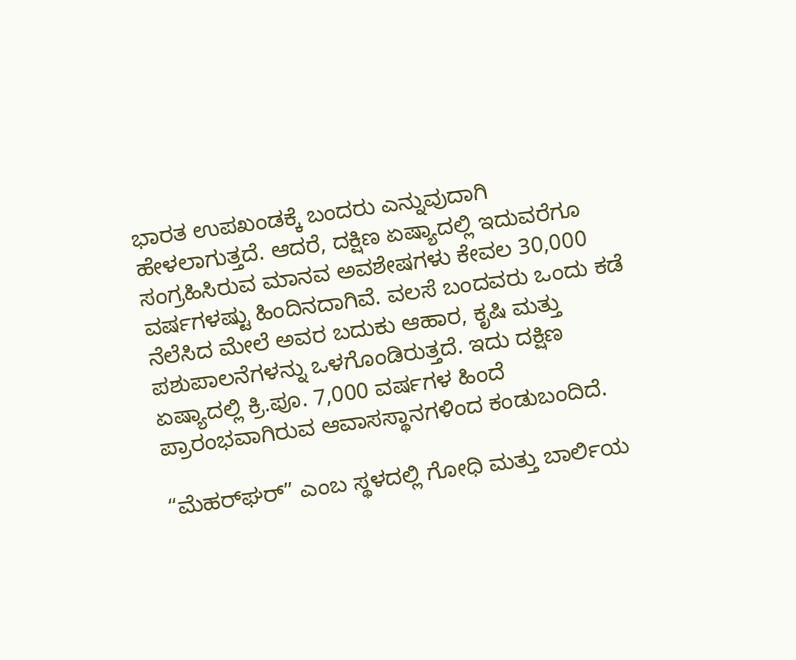ಭಾರತ ಉಪಖಂಡಕ್ಕೆ ಬಂದರು ಎನ್ನುವುದಾಗಿ ಹೇಳಲಾಗುತ್ತದೆ. ಆದರೆ, ದಕ್ಷಿಣ ಏಷ್ಯಾದಲ್ಲಿ ಇದುವರೆಗೂ ಸಂಗ್ರಹಿಸಿರುವ ಮಾನವ ಅವಶೇಷಗಳು ಕೇವಲ 30,000 ವರ್ಷಗಳಷ್ಟು ಹಿಂದಿನದಾಗಿವೆ. ವಲಸೆ ಬಂದವರು ಒಂದು ಕಡೆ ನೆಲೆಸಿದ ಮೇಲೆ ಅವರ ಬದುಕು ಆಹಾರ, ಕೃಷಿ ಮತ್ತು ಪಶುಪಾಲನೆಗಳನ್ನು ಒಳಗೊಂಡಿರುತ್ತದೆ. ಇದು ದಕ್ಷಿಣ ಏಷ್ಯಾದಲ್ಲಿ ಕ್ರಿ.ಪೂ. 7,000 ವರ್ಷಗಳ ಹಿಂದೆ ಪ್ರಾರಂಭವಾಗಿರುವ ಆವಾಸಸ್ಥಾನಗಳಿಂದ ಕಂಡುಬಂದಿದೆ.

“ಮೆಹರ್‌ಘರ್” ಎಂಬ ಸ್ಥಳದಲ್ಲಿ ಗೋಧಿ ಮತ್ತು ಬಾರ್ಲಿಯ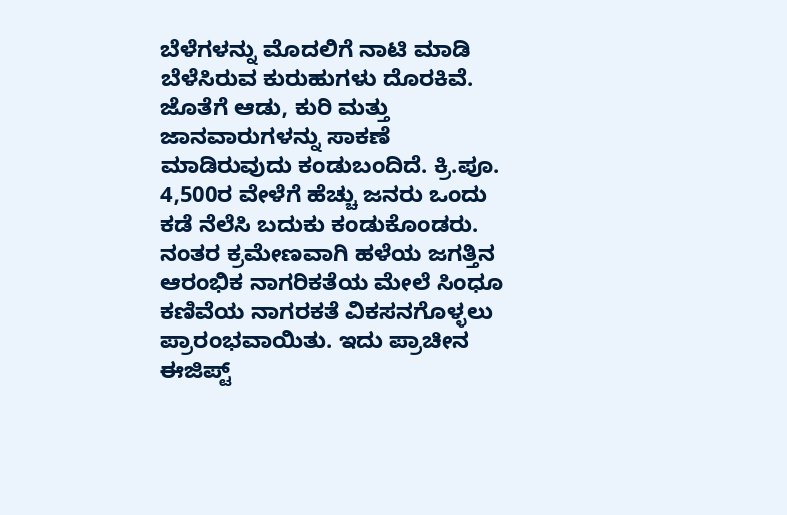ಬೆಳೆಗಳನ್ನು ಮೊದಲಿಗೆ ನಾಟಿ ಮಾಡಿ ಬೆಳೆಸಿರುವ ಕುರುಹುಗಳು ದೊರಕಿವೆ. ಜೊತೆಗೆ ಆಡು, ಕುರಿ ಮತ್ತು ಜಾನವಾರುಗಳನ್ನು ಸಾಕಣೆ ಮಾಡಿರುವುದು ಕಂಡುಬಂದಿದೆ. ಕ್ರಿ.ಪೂ. 4,500ರ ವೇಳೆಗೆ ಹೆಚ್ಚು ಜನರು ಒಂದು ಕಡೆ ನೆಲೆಸಿ ಬದುಕು ಕಂಡುಕೊಂಡರು. ನಂತರ ಕ್ರಮೇಣವಾಗಿ ಹಳೆಯ ಜಗತ್ತಿನ ಆರಂಭಿಕ ನಾಗರಿಕತೆಯ ಮೇಲೆ ಸಿಂಧೂ ಕಣಿವೆಯ ನಾಗರಕತೆ ವಿಕಸನಗೊಳ್ಳಲು ಪ್ರಾರಂಭವಾಯಿತು. ಇದು ಪ್ರಾಚೀನ ಈಜಿಪ್ಟ್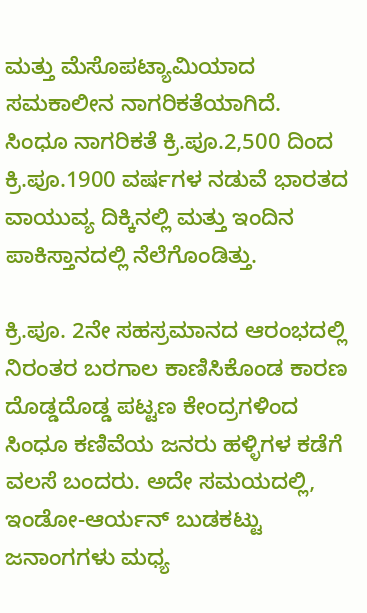ಮತ್ತು ಮೆಸೊಪಟ್ಯಾಮಿಯಾದ ಸಮಕಾಲೀನ ನಾಗರಿಕತೆಯಾಗಿದೆ. ಸಿಂಧೂ ನಾಗರಿಕತೆ ಕ್ರಿ.ಪೂ.2,500 ದಿಂದ ಕ್ರಿ.ಪೂ.1900 ವರ್ಷಗಳ ನಡುವೆ ಭಾರತದ ವಾಯುವ್ಯ ದಿಕ್ಕಿನಲ್ಲಿ ಮತ್ತು ಇಂದಿನ ಪಾಕಿಸ್ತಾನದಲ್ಲಿ ನೆಲೆಗೊಂಡಿತ್ತು.

ಕ್ರಿ.ಪೂ. 2ನೇ ಸಹಸ್ರಮಾನದ ಆರಂಭದಲ್ಲಿ ನಿರಂತರ ಬರಗಾಲ ಕಾಣಿಸಿಕೊಂಡ ಕಾರಣ ದೊಡ್ಡದೊಡ್ಡ ಪಟ್ಟಣ ಕೇಂದ್ರಗಳಿಂದ ಸಿಂಧೂ ಕಣಿವೆಯ ಜನರು ಹಳ್ಳಿಗಳ ಕಡೆಗೆ ವಲಸೆ ಬಂದರು. ಅದೇ ಸಮಯದಲ್ಲಿ, ಇಂಡೋ-ಆರ್ಯನ್ ಬುಡಕಟ್ಟು ಜನಾಂಗಗಳು ಮಧ್ಯ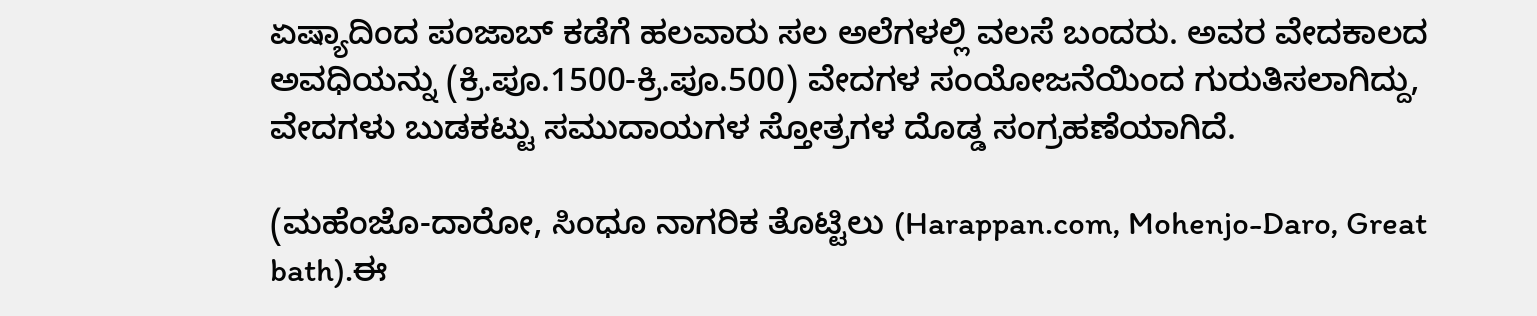ಏಷ್ಯಾದಿಂದ ಪಂಜಾಬ್ ಕಡೆಗೆ ಹಲವಾರು ಸಲ ಅಲೆಗಳಲ್ಲಿ ವಲಸೆ ಬಂದರು. ಅವರ ವೇದಕಾಲದ ಅವಧಿಯನ್ನು (ಕ್ರಿ.ಪೂ.1500-ಕ್ರಿ.ಪೂ.500) ವೇದಗಳ ಸಂಯೋಜನೆಯಿಂದ ಗುರುತಿಸಲಾಗಿದ್ದು, ವೇದಗಳು ಬುಡಕಟ್ಟು ಸಮುದಾಯಗಳ ಸ್ತೋತ್ರಗಳ ದೊಡ್ಡ ಸಂಗ್ರಹಣೆಯಾಗಿದೆ.

(ಮಹೆಂಜೊ-ದಾರೋ, ಸಿಂಧೂ ನಾಗರಿಕ ತೊಟ್ಟಿಲು (Harappan.com, Mohenjo-Daro, Great bath).ಈ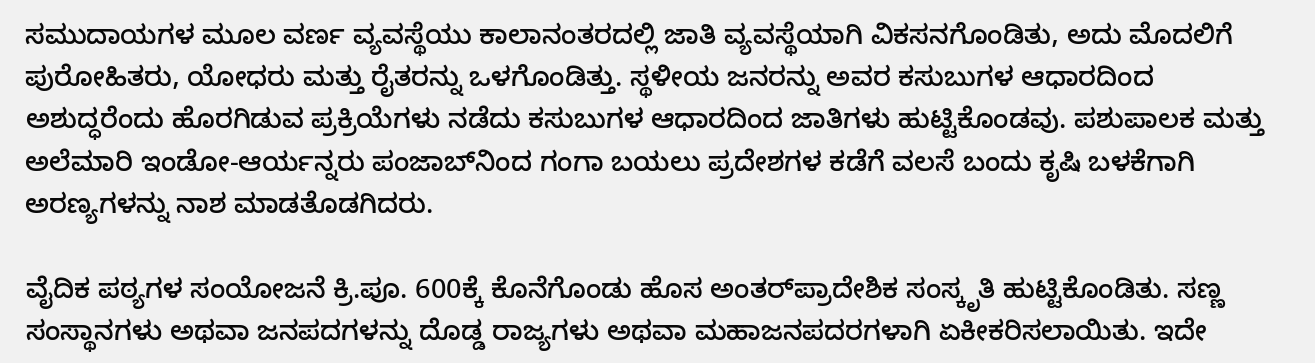ಸಮುದಾಯಗಳ ಮೂಲ ವರ್ಣ ವ್ಯವಸ್ಥೆಯು ಕಾಲಾನಂತರದಲ್ಲಿ ಜಾತಿ ವ್ಯವಸ್ಥೆಯಾಗಿ ವಿಕಸನಗೊಂಡಿತು, ಅದು ಮೊದಲಿಗೆ ಪುರೋಹಿತರು, ಯೋಧರು ಮತ್ತು ರೈತರನ್ನು ಒಳಗೊಂಡಿತ್ತು. ಸ್ಥಳೀಯ ಜನರನ್ನು ಅವರ ಕಸುಬುಗಳ ಆಧಾರದಿಂದ ಅಶುದ್ಧರೆಂದು ಹೊರಗಿಡುವ ಪ್ರಕ್ರಿಯೆಗಳು ನಡೆದು ಕಸುಬುಗಳ ಆಧಾರದಿಂದ ಜಾತಿಗಳು ಹುಟ್ಟಿಕೊಂಡವು. ಪಶುಪಾಲಕ ಮತ್ತು ಅಲೆಮಾರಿ ಇಂಡೋ-ಆರ್ಯನ್ನರು ಪಂಜಾಬ್‌ನಿಂದ ಗಂಗಾ ಬಯಲು ಪ್ರದೇಶಗಳ ಕಡೆಗೆ ವಲಸೆ ಬಂದು ಕೃಷಿ ಬಳಕೆಗಾಗಿ ಅರಣ್ಯಗಳನ್ನು ನಾಶ ಮಾಡತೊಡಗಿದರು.

ವೈದಿಕ ಪಠ್ಯಗಳ ಸಂಯೋಜನೆ ಕ್ರಿ.ಪೂ. 600ಕ್ಕೆ ಕೊನೆಗೊಂಡು ಹೊಸ ಅಂತರ್‌ಪ್ರಾದೇಶಿಕ ಸಂಸ್ಕೃತಿ ಹುಟ್ಟಿಕೊಂಡಿತು. ಸಣ್ಣ ಸಂಸ್ಥಾನಗಳು ಅಥವಾ ಜನಪದಗಳನ್ನು ದೊಡ್ಡ ರಾಜ್ಯಗಳು ಅಥವಾ ಮಹಾಜನಪದರಗಳಾಗಿ ಏಕೀಕರಿಸಲಾಯಿತು. ಇದೇ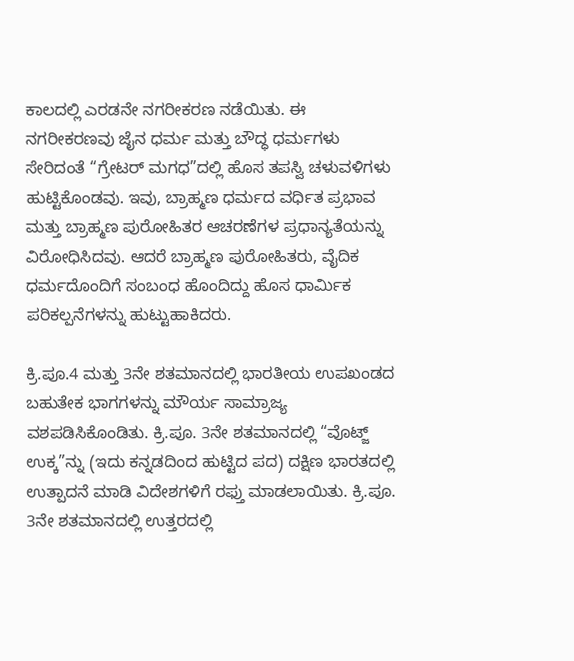ಕಾಲದಲ್ಲಿ ಎರಡನೇ ನಗರೀಕರಣ ನಡೆಯಿತು. ಈ ನಗರೀಕರಣವು ಜೈನ ಧರ್ಮ ಮತ್ತು ಬೌದ್ಧ ಧರ್ಮಗಳು ಸೇರಿದಂತೆ “ಗ್ರೇಟರ್ ಮಗಧ”ದಲ್ಲಿ ಹೊಸ ತಪಸ್ವಿ ಚಳುವಳಿಗಳು ಹುಟ್ಟಿಕೊಂಡವು. ಇವು, ಬ್ರಾಹ್ಮಣ ಧರ್ಮದ ವರ್ಧಿತ ಪ್ರಭಾವ ಮತ್ತು ಬ್ರಾಹ್ಮಣ ಪುರೋಹಿತರ ಆಚರಣೆಗಳ ಪ್ರಧಾನ್ಯತೆಯನ್ನು ವಿರೋಧಿಸಿದವು. ಆದರೆ ಬ್ರಾಹ್ಮಣ ಪುರೋಹಿತರು, ವೈದಿಕ ಧರ್ಮದೊಂದಿಗೆ ಸಂಬಂಧ ಹೊಂದಿದ್ದು ಹೊಸ ಧಾರ್ಮಿಕ ಪರಿಕಲ್ಪನೆಗಳನ್ನು ಹುಟ್ಟುಹಾಕಿದರು.

ಕ್ರಿ.ಪೂ.4 ಮತ್ತು 3ನೇ ಶತಮಾನದಲ್ಲಿ ಭಾರತೀಯ ಉಪಖಂಡದ ಬಹುತೇಕ ಭಾಗಗಳನ್ನು ಮೌರ್ಯ ಸಾಮ್ರಾಜ್ಯ ವಶಪಡಿಸಿಕೊಂಡಿತು. ಕ್ರಿ.ಪೂ. 3ನೇ ಶತಮಾನದಲ್ಲಿ “ವೊಟ್ಜ್ ಉಕ್ಕ”ನ್ನು (ಇದು ಕನ್ನಡದಿಂದ ಹುಟ್ಟಿದ ಪದ) ದಕ್ಷಿಣ ಭಾರತದಲ್ಲಿ ಉತ್ಪಾದನೆ ಮಾಡಿ ವಿದೇಶಗಳಿಗೆ ರಫ್ತು ಮಾಡಲಾಯಿತು. ಕ್ರಿ.ಪೂ. 3ನೇ ಶತಮಾನದಲ್ಲಿ ಉತ್ತರದಲ್ಲಿ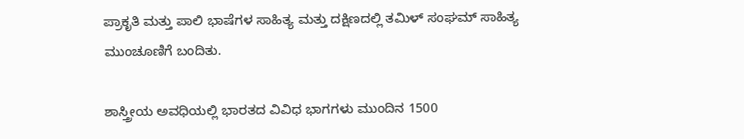ಪ್ರಾಕೃತಿ ಮತ್ತು ಪಾಲಿ ಭಾಷೆಗಳ ಸಾಹಿತ್ಯ ಮತ್ತು ದಕ್ಷಿಣದಲ್ಲಿ ತಮಿಳ್ ಸಂಘಮ್ ಸಾಹಿತ್ಯ ಮುಂಚೂಣಿಗೆ ಬಂದಿತು.

ಶಾಸ್ತ್ರೀಯ ಅವಧಿಯಲ್ಲಿ ಭಾರತದ ವಿವಿಧ ಭಾಗಗಳು ಮುಂದಿನ 1500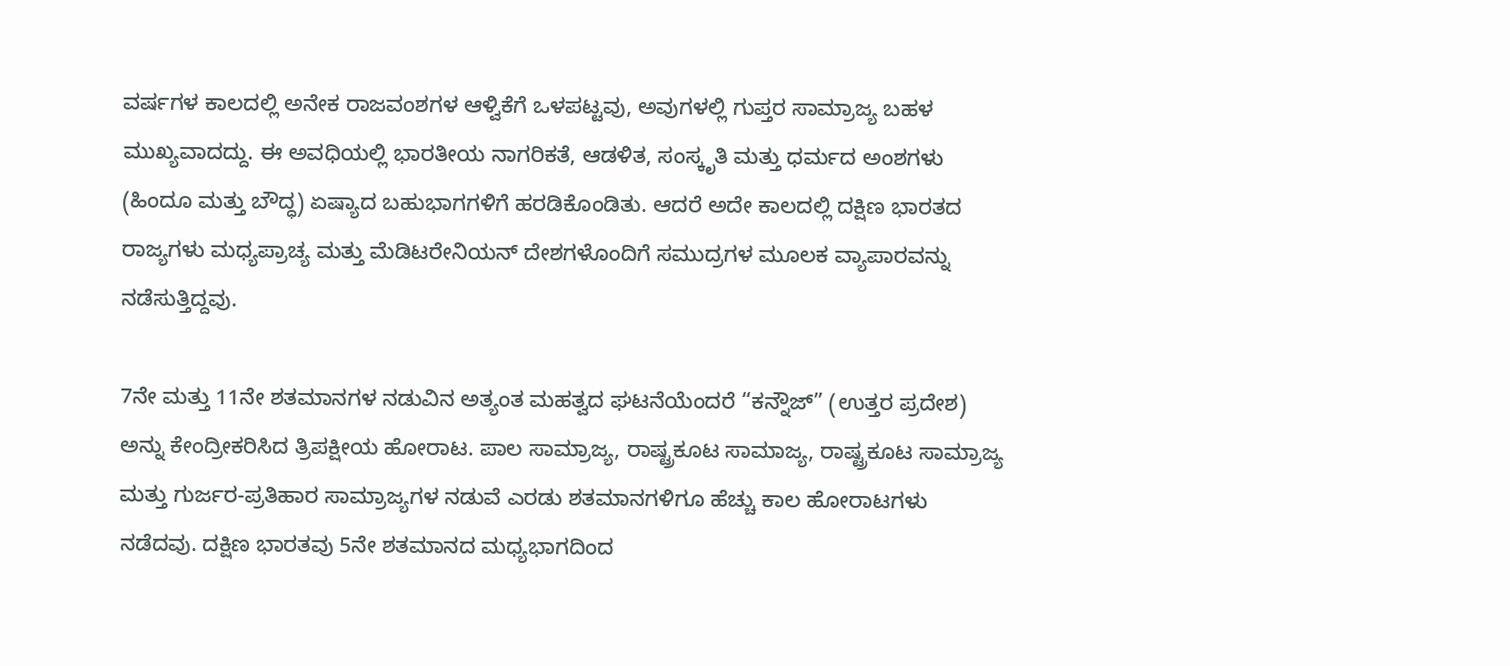ವರ್ಷಗಳ ಕಾಲದಲ್ಲಿ ಅನೇಕ ರಾಜವಂಶಗಳ ಆಳ್ವಿಕೆಗೆ ಒಳಪಟ್ಟವು, ಅವುಗಳಲ್ಲಿ ಗುಪ್ತರ ಸಾಮ್ರಾಜ್ಯ ಬಹಳ ಮುಖ್ಯವಾದದ್ದು. ಈ ಅವಧಿಯಲ್ಲಿ ಭಾರತೀಯ ನಾಗರಿಕತೆ, ಆಡಳಿತ, ಸಂಸ್ಕೃತಿ ಮತ್ತು ಧರ್ಮದ ಅಂಶಗಳು (ಹಿಂದೂ ಮತ್ತು ಬೌದ್ಧ) ಏಷ್ಯಾದ ಬಹುಭಾಗಗಳಿಗೆ ಹರಡಿಕೊಂಡಿತು. ಆದರೆ ಅದೇ ಕಾಲದಲ್ಲಿ ದಕ್ಷಿಣ ಭಾರತದ ರಾಜ್ಯಗಳು ಮಧ್ಯಪ್ರಾಚ್ಯ ಮತ್ತು ಮೆಡಿಟರೇನಿಯನ್ ದೇಶಗಳೊಂದಿಗೆ ಸಮುದ್ರಗಳ ಮೂಲಕ ವ್ಯಾಪಾರವನ್ನು ನಡೆಸುತ್ತಿದ್ದವು.

7ನೇ ಮತ್ತು 11ನೇ ಶತಮಾನಗಳ ನಡುವಿನ ಅತ್ಯಂತ ಮಹತ್ವದ ಘಟನೆಯೆಂದರೆ “ಕನ್ನೌಜ್” (ಉತ್ತರ ಪ್ರದೇಶ) ಅನ್ನು ಕೇಂದ್ರೀಕರಿಸಿದ ತ್ರಿಪಕ್ಷೀಯ ಹೋರಾಟ. ಪಾಲ ಸಾಮ್ರಾಜ್ಯ, ರಾಷ್ಟ್ರಕೂಟ ಸಾಮಾಜ್ಯ, ರಾಷ್ಟ್ರಕೂಟ ಸಾಮ್ರಾಜ್ಯ ಮತ್ತು ಗುರ್ಜರ-ಪ್ರತಿಹಾರ ಸಾಮ್ರಾಜ್ಯಗಳ ನಡುವೆ ಎರಡು ಶತಮಾನಗಳಿಗೂ ಹೆಚ್ಚು ಕಾಲ ಹೋರಾಟಗಳು ನಡೆದವು. ದಕ್ಷಿಣ ಭಾರತವು 5ನೇ ಶತಮಾನದ ಮಧ್ಯಭಾಗದಿಂದ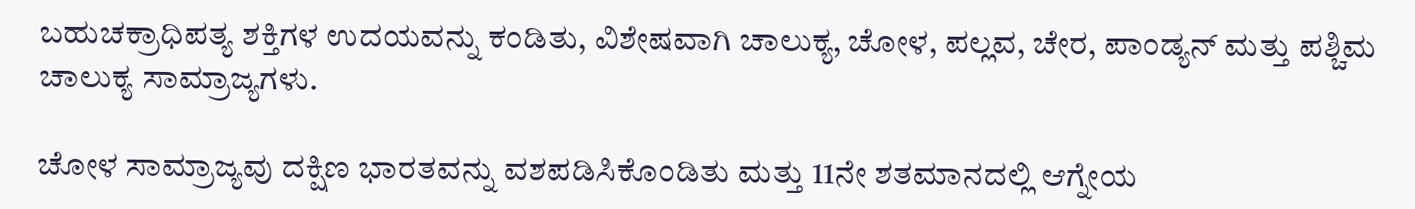ಬಹುಚಕ್ರಾಧಿಪತ್ಯ ಶಕ್ತಿಗಳ ಉದಯವನ್ನು ಕಂಡಿತು, ವಿಶೇಷವಾಗಿ ಚಾಲುಕ್ಯ, ಚೋಳ, ಪಲ್ಲವ, ಚೇರ, ಪಾಂಡ್ಯನ್ ಮತ್ತು ಪಶ್ಚಿಮ ಚಾಲುಕ್ಯ ಸಾಮ್ರಾಜ್ಯಗಳು.

ಚೋಳ ಸಾಮ್ರಾಜ್ಯವು ದಕ್ಷಿಣ ಭಾರತವನ್ನು ವಶಪಡಿಸಿಕೊಂಡಿತು ಮತ್ತು 11ನೇ ಶತಮಾನದಲ್ಲಿ ಆಗ್ನೇಯ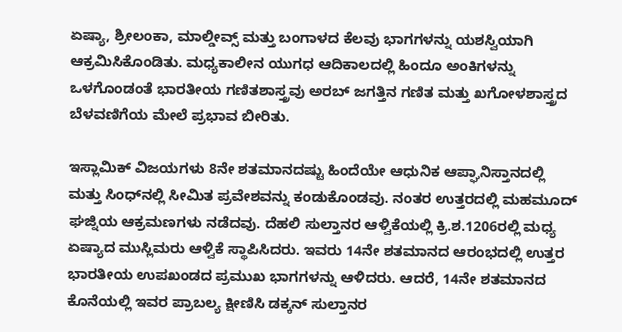ಏಷ್ಯಾ, ಶ್ರೀಲಂಕಾ, ಮಾಲ್ಡೀವ್ಸ್ ಮತ್ತು ಬಂಗಾಳದ ಕೆಲವು ಭಾಗಗಳನ್ನು ಯಶಸ್ವಿಯಾಗಿ ಆಕ್ರಮಿಸಿಕೊಂಡಿತು. ಮಧ್ಯಕಾಲೀನ ಯುಗಧ ಆದಿಕಾಲದಲ್ಲಿ ಹಿಂದೂ ಅಂಕಿಗಳನ್ನು ಒಳಗೊಂಡಂತೆ ಭಾರತೀಯ ಗಣಿತಶಾಸ್ತ್ರವು ಅರಬ್ ಜಗತ್ತಿನ ಗಣಿತ ಮತ್ತು ಖಗೋಳಶಾಸ್ತ್ರದ ಬೆಳವಣಿಗೆಯ ಮೇಲೆ ಪ್ರಭಾವ ಬೀರಿತು.

ಇಸ್ಲಾಮಿಕ್ ವಿಜಯಗಳು 8ನೇ ಶತಮಾನದಷ್ಟು ಹಿಂದೆಯೇ ಆಧುನಿಕ ಆಪ್ಘಾನಿಸ್ತಾನದಲ್ಲಿ ಮತ್ತು ಸಿಂಧ್‌ನಲ್ಲಿ ಸೀಮಿತ ಪ್ರವೇಶವನ್ನು ಕಂಡುಕೊಂಡವು. ನಂತರ ಉತ್ತರದಲ್ಲಿ ಮಹಮೂದ್ ಘಜ್ನಿಯ ಆಕ್ರಮಣಗಳು ನಡೆದವು. ದೆಹಲಿ ಸುಲ್ತಾನರ ಆಳ್ವಿಕೆಯಲ್ಲಿ ಕ್ರಿ.ಶ.1206ರಲ್ಲಿ ಮಧ್ಯ ಏಷ್ಯಾದ ಮುಸ್ಲಿಮರು ಆಳ್ವಿಕೆ ಸ್ಥಾಪಿಸಿದರು. ಇವರು 14ನೇ ಶತಮಾನದ ಆರಂಭದಲ್ಲಿ ಉತ್ತರ ಭಾರತೀಯ ಉಪಖಂಡದ ಪ್ರಮುಖ ಭಾಗಗಳನ್ನು ಆಳಿದರು. ಆದರೆ, 14ನೇ ಶತಮಾನದ ಕೊನೆಯಲ್ಲಿ ಇವರ ಪ್ರಾಬಲ್ಯ ಕ್ಷೀಣಿಸಿ ಡಕ್ಕನ್ ಸುಲ್ತಾನರ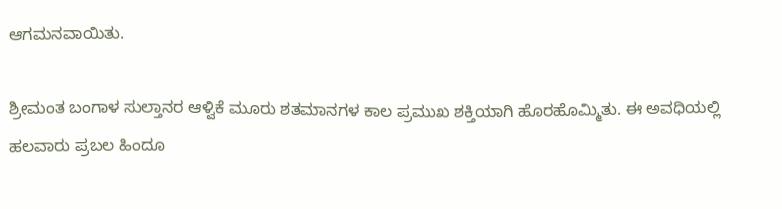ಆಗಮನವಾಯಿತು.

ಶ್ರೀಮಂತ ಬಂಗಾಳ ಸುಲ್ತಾನರ ಆಳ್ವಿಕೆ ಮೂರು ಶತಮಾನಗಳ ಕಾಲ ಪ್ರಮುಖ ಶಕ್ತಿಯಾಗಿ ಹೊರಹೊಮ್ಮಿತು. ಈ ಅವಧಿಯಲ್ಲಿ ಹಲವಾರು ಪ್ರಬಲ ಹಿಂದೂ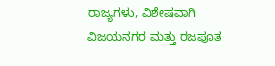ರಾಜ್ಯಗಳು, ವಿಶೇಷವಾಗಿ ವಿಜಯನಗರ ಮತ್ತು ರಜಪೂತ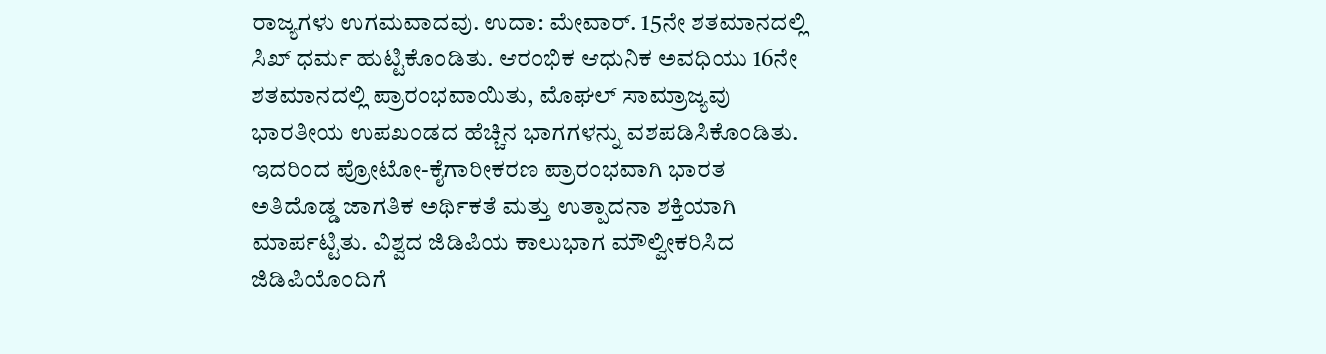ರಾಜ್ಯಗಳು ಉಗಮವಾದವು. ಉದಾ: ಮೇವಾರ್. 15ನೇ ಶತಮಾನದಲ್ಲಿ ಸಿಖ್ ಧರ್ಮ ಹುಟ್ಟಿಕೊಂಡಿತು. ಆರಂಭಿಕ ಆಧುನಿಕ ಅವಧಿಯು 16ನೇ ಶತಮಾನದಲ್ಲಿ ಪ್ರಾರಂಭವಾಯಿತು, ಮೊಘಲ್ ಸಾಮ್ರಾಜ್ಯವು ಭಾರತೀಯ ಉಪಖಂಡದ ಹೆಚ್ಚಿನ ಭಾಗಗಳನ್ನು ವಶಪಡಿಸಿಕೊಂಡಿತು. ಇದರಿಂದ ಪ್ರೋಟೋ-ಕೈಗಾರೀಕರಣ ಪ್ರಾರಂಭವಾಗಿ ಭಾರತ ಅತಿದೊಡ್ಡ ಜಾಗತಿಕ ಅರ್ಥಿಕತೆ ಮತ್ತು ಉತ್ಪಾದನಾ ಶಕ್ತಿಯಾಗಿ ಮಾರ್ಪಟ್ಟಿತು. ವಿಶ್ವದ ಜಿಡಿಪಿಯ ಕಾಲುಭಾಗ ಮೌಲ್ವೀಕರಿಸಿದ ಜಿಡಿಪಿಯೊಂದಿಗೆ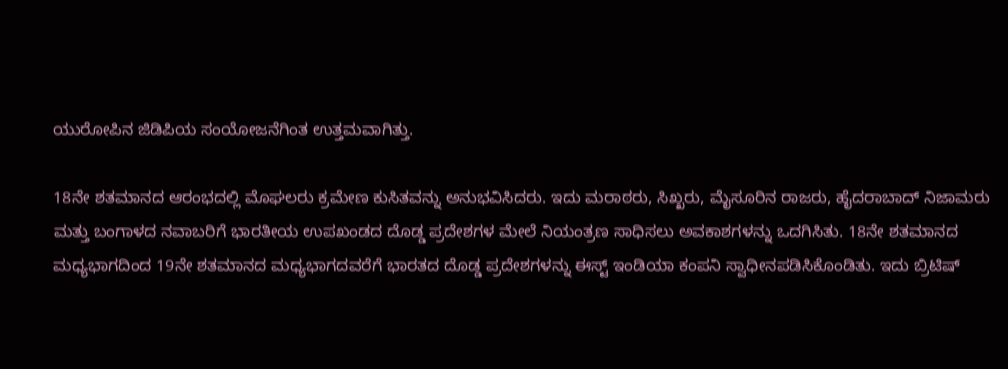ಯುರೋಪಿನ ಜಿಡಿಪಿಯ ಸಂಯೋಜನೆಗಿಂತ ಉತ್ತಮವಾಗಿತ್ತು.

18ನೇ ಶತಮಾನದ ಆರಂಭದಲ್ಲಿ ಮೊಘಲರು ಕ್ರಮೇಣ ಕುಸಿತವನ್ನು ಅನುಭವಿಸಿದರು. ಇದು ಮರಾಠರು, ಸಿಖ್ಖರು, ಮೈಸೂರಿನ ರಾಜರು, ಹೈದರಾಬಾದ್ ನಿಜಾಮರು ಮತ್ತು ಬಂಗಾಳದ ನವಾಬರಿಗೆ ಭಾರತೀಯ ಉಪಖಂಡದ ದೊಡ್ಡ ಪ್ರದೇಶಗಳ ಮೇಲೆ ನಿಯಂತ್ರಣ ಸಾಧಿಸಲು ಅವಕಾಶಗಳನ್ನು ಒದಗಿಸಿತು. 18ನೇ ಶತಮಾನದ ಮಧ್ಯಭಾಗದಿಂದ 19ನೇ ಶತಮಾನದ ಮಧ್ಯಭಾಗದವರೆಗೆ ಭಾರತದ ದೊಡ್ಡ ಪ್ರದೇಶಗಳನ್ನು ಈಸ್ಟ್ ಇಂಡಿಯಾ ಕಂಪನಿ ಸ್ವಾಧೀನಪಡಿಸಿಕೊಂಡಿತು. ಇದು ಬ್ರಿಟಿಷ್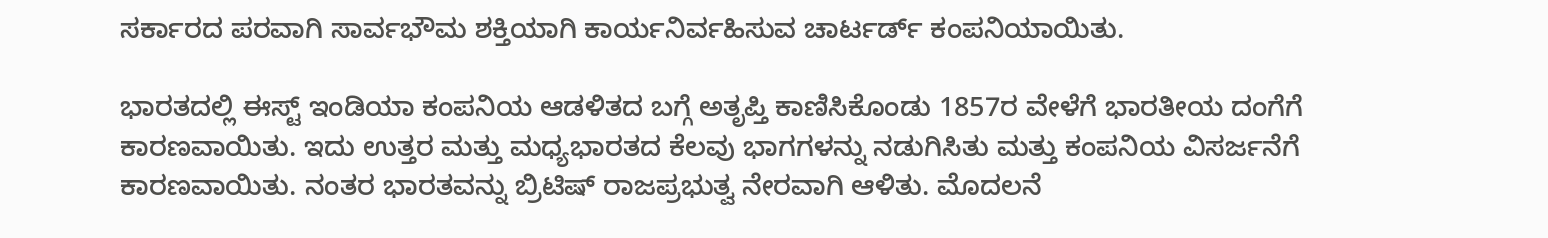ಸರ್ಕಾರದ ಪರವಾಗಿ ಸಾರ್ವಭೌಮ ಶಕ್ತಿಯಾಗಿ ಕಾರ್ಯನಿರ್ವಹಿಸುವ ಚಾರ್ಟರ್ಡ್ ಕಂಪನಿಯಾಯಿತು.

ಭಾರತದಲ್ಲಿ ಈಸ್ಟ್ ಇಂಡಿಯಾ ಕಂಪನಿಯ ಆಡಳಿತದ ಬಗ್ಗೆ ಅತೃಪ್ತಿ ಕಾಣಿಸಿಕೊಂಡು 1857ರ ವೇಳೆಗೆ ಭಾರತೀಯ ದಂಗೆಗೆ ಕಾರಣವಾಯಿತು. ಇದು ಉತ್ತರ ಮತ್ತು ಮಧ್ಯಭಾರತದ ಕೆಲವು ಭಾಗಗಳನ್ನು ನಡುಗಿಸಿತು ಮತ್ತು ಕಂಪನಿಯ ವಿಸರ್ಜನೆಗೆ ಕಾರಣವಾಯಿತು. ನಂತರ ಭಾರತವನ್ನು ಬ್ರಿಟಿಷ್ ರಾಜಪ್ರಭುತ್ವ ನೇರವಾಗಿ ಆಳಿತು. ಮೊದಲನೆ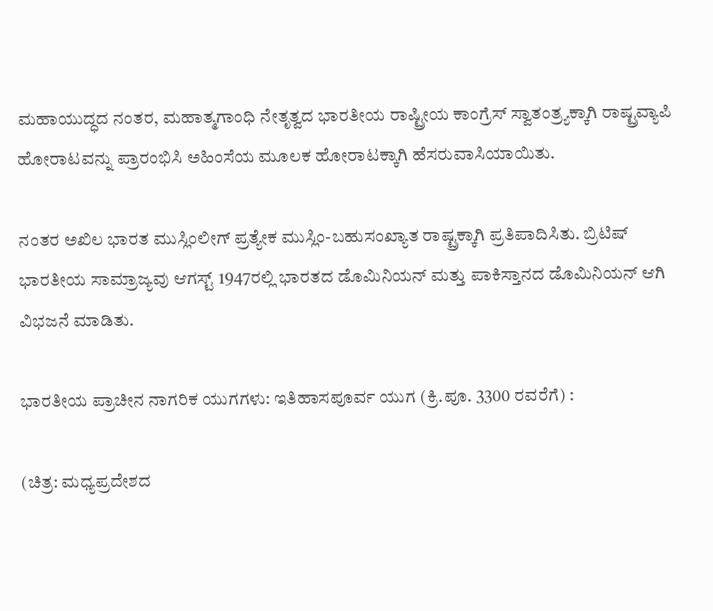ಮಹಾಯುದ್ಧದ ನಂತರ, ಮಹಾತ್ಮಗಾಂಧಿ ನೇತೃತ್ವದ ಭಾರತೀಯ ರಾಷ್ಟ್ರೀಯ ಕಾಂಗ್ರೆಸ್ ಸ್ವಾತಂತ್ರ್ಯಕ್ಕಾಗಿ ರಾಷ್ಟ್ರವ್ಯಾಪಿ ಹೋರಾಟವನ್ನು ಪ್ರಾರಂಭಿಸಿ ಅಹಿಂಸೆಯ ಮೂಲಕ ಹೋರಾಟಕ್ಕಾಗಿ ಹೆಸರುವಾಸಿಯಾಯಿತು.

ನಂತರ ಅಖಿಲ ಭಾರತ ಮುಸ್ಲಿಂಲೀಗ್ ಪ್ರತ್ಯೇಕ ಮುಸ್ಲಿಂ-ಬಹುಸಂಖ್ಯಾತ ರಾಷ್ಟ್ರಕ್ಕಾಗಿ ಪ್ರತಿಪಾದಿಸಿತು. ಬ್ರಿಟಿಷ್ ಭಾರತೀಯ ಸಾಮ್ರಾಜ್ಯವು ಆಗಸ್ಟ್ 1947ರಲ್ಲಿ ಭಾರತದ ಡೊಮಿನಿಯನ್ ಮತ್ತು ಪಾಕಿಸ್ತಾನದ ಡೊಮಿನಿಯನ್ ಆಗಿ ವಿಭಜನೆ ಮಾಡಿತು.

ಭಾರತೀಯ ಪ್ರಾಚೀನ ನಾಗರಿಕ ಯುಗಗಳು: ಇತಿಹಾಸಪೂರ್ವ ಯುಗ (ಕ್ರಿ.ಪೂ. 3300 ರವರೆಗೆ) :

(ಚಿತ್ರ: ಮಧ್ಯಪ್ರದೇಶದ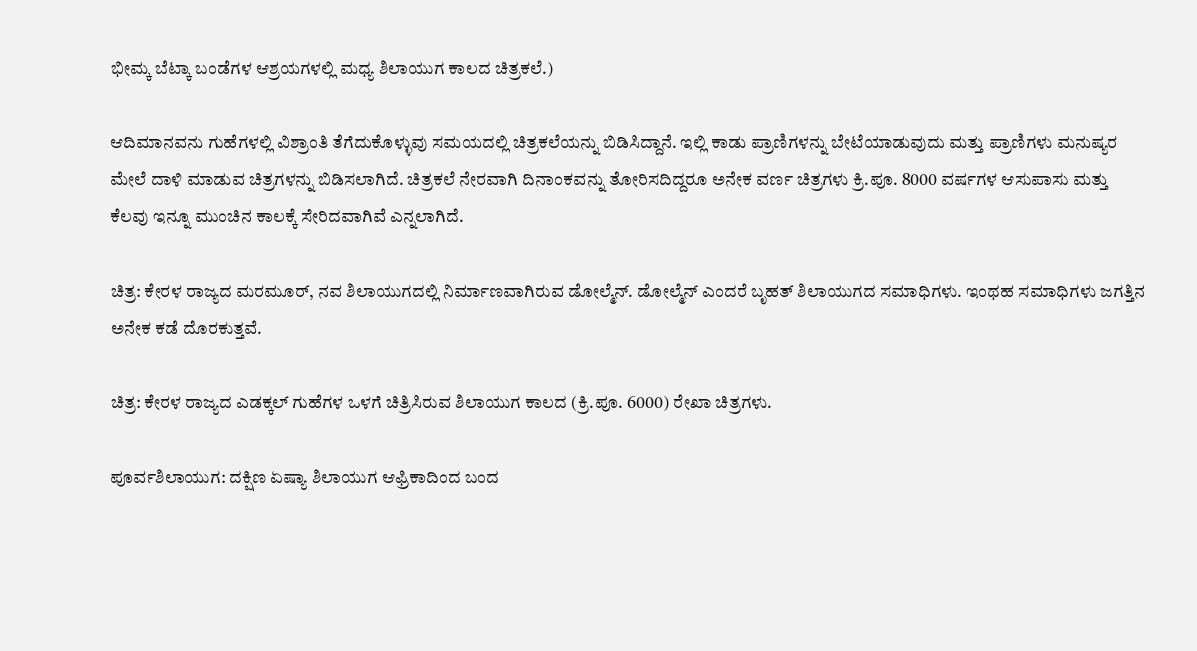ಭೀಮ್ಕ ಬೆಟ್ಕಾ ಬಂಡೆಗಳ ಆಶ್ರಯಗಳಲ್ಲಿ ಮಧ್ಯ ಶಿಲಾಯುಗ ಕಾಲದ ಚಿತ್ರಕಲೆ.)

ಆದಿಮಾನವನು ಗುಹೆಗಳಲ್ಲಿ ವಿಶ್ರಾಂತಿ ತೆಗೆದುಕೊಳ್ಳುವು ಸಮಯದಲ್ಲಿ ಚಿತ್ರಕಲೆಯನ್ನು ಬಿಡಿಸಿದ್ದಾನೆ. ಇಲ್ಲಿ ಕಾಡು ಪ್ರಾಣಿಗಳನ್ನು ಬೇಟೆಯಾಡುವುದು ಮತ್ತು ಪ್ರಾಣಿಗಳು ಮನುಷ್ಯರ ಮೇಲೆ ದಾಳಿ ಮಾಡುವ ಚಿತ್ರಗಳನ್ನು ಬಿಡಿಸಲಾಗಿದೆ. ಚಿತ್ರಕಲೆ ನೇರವಾಗಿ ದಿನಾಂಕವನ್ನು ತೋರಿಸದಿದ್ದರೂ ಅನೇಕ ವರ್ಣ ಚಿತ್ರಗಳು ಕ್ರಿ.ಪೂ. 8000 ವರ್ಷಗಳ ಆಸುಪಾಸು ಮತ್ತು ಕೆಲವು ಇನ್ನೂ ಮುಂಚಿನ ಕಾಲಕ್ಕೆ ಸೇರಿದವಾಗಿವೆ ಎನ್ನಲಾಗಿದೆ.

ಚಿತ್ರ: ಕೇರಳ ರಾಜ್ಯದ ಮರಮೂರ್, ನವ ಶಿಲಾಯುಗದಲ್ಲಿ ನಿರ್ಮಾಣವಾಗಿರುವ ಡೋಲ್ಮೆನ್. ಡೋಲ್ಮೆನ್ ಎಂದರೆ ಬೃಹತ್ ಶಿಲಾಯುಗದ ಸಮಾಧಿಗಳು. ಇಂಥಹ ಸಮಾಧಿಗಳು ಜಗತ್ತಿನ ಅನೇಕ ಕಡೆ ದೊರಕುತ್ತವೆ.

ಚಿತ್ರ: ಕೇರಳ ರಾಜ್ಯದ ಎಡಕ್ಕಲ್ ಗುಹೆಗಳ ಒಳಗೆ ಚಿತ್ರಿಸಿರುವ ಶಿಲಾಯುಗ ಕಾಲದ (ಕ್ರಿ.ಪೂ. 6000) ರೇಖಾ ಚಿತ್ರಗಳು.

ಪೂರ್ವಶಿಲಾಯುಗ: ದಕ್ಷಿಣ ಏಷ್ಯಾ ಶಿಲಾಯುಗ ಆಫ್ರಿಕಾದಿಂದ ಬಂದ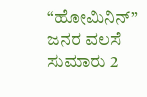“ಹೋಮಿನಿನ್” ಜನರ ವಲಸೆ ಸುಮಾರು 2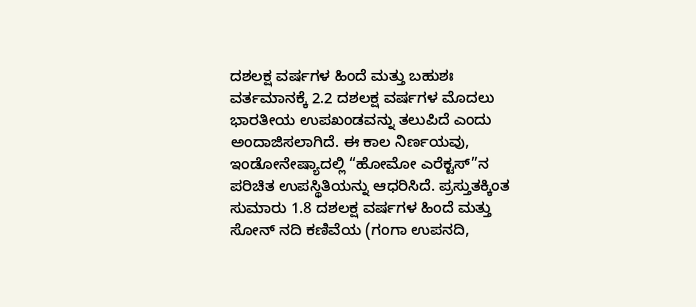ದಶಲಕ್ಷ ವರ್ಷಗಳ ಹಿಂದೆ ಮತ್ತು ಬಹುಶಃ ವರ್ತಮಾನಕ್ಕೆ 2.2 ದಶಲಕ್ಷ ವರ್ಷಗಳ ಮೊದಲು ಭಾರತೀಯ ಉಪಖಂಡವನ್ನು ತಲುಪಿದೆ ಎಂದು ಅಂದಾಜಿಸಲಾಗಿದೆ. ಈ ಕಾಲ ನಿರ್ಣಯವು, ಇಂಡೋನೇಷ್ಯಾದಲ್ಲಿ “ಹೋಮೋ ಎರೆಕ್ಟಸ್”ನ ಪರಿಚಿತ ಉಪಸ್ಥಿತಿಯನ್ನು ಆಧರಿಸಿದೆ. ಪ್ರಸ್ತುತಕ್ಕಿಂತ ಸುಮಾರು 1.8 ದಶಲಕ್ಷ ವರ್ಷಗಳ ಹಿಂದೆ ಮತ್ತು ಸೋನ್ ನದಿ ಕಣಿವೆಯ (ಗಂಗಾ ಉಪನದಿ,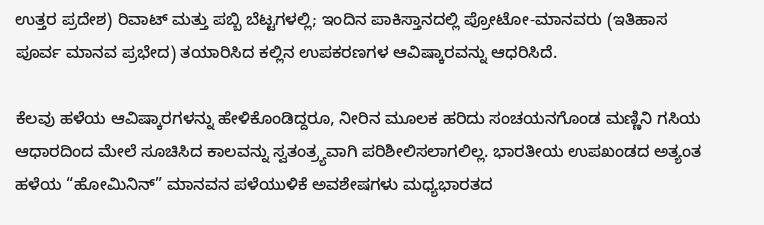ಉತ್ತರ ಪ್ರದೇಶ) ರಿವಾಟ್ ಮತ್ತು ಪಬ್ಬಿ ಬೆಟ್ಟಗಳಲ್ಲಿ; ಇಂದಿನ ಪಾಕಿಸ್ತಾನದಲ್ಲಿ ಪ್ರೋಟೋ-ಮಾನವರು (ಇತಿಹಾಸ ಪೂರ್ವ ಮಾನವ ಪ್ರಭೇದ) ತಯಾರಿಸಿದ ಕಲ್ಲಿನ ಉಪಕರಣಗಳ ಆವಿಷ್ಕಾರವನ್ನು ಆಧರಿಸಿದೆ.

ಕೆಲವು ಹಳೆಯ ಆವಿಷ್ಕಾರಗಳನ್ನು ಹೇಳಿಕೊಂಡಿದ್ದರೂ, ನೀರಿನ ಮೂಲಕ ಹರಿದು ಸಂಚಯನಗೊಂಡ ಮಣ್ಣಿನಿ ಗಸಿಯ ಆಧಾರದಿಂದ ಮೇಲೆ ಸೂಚಿಸಿದ ಕಾಲವನ್ನು ಸ್ವತಂತ್ರ್ಯವಾಗಿ ಪರಿಶೀಲಿಸಲಾಗಲಿಲ್ಲ. ಭಾರತೀಯ ಉಪಖಂಡದ ಅತ್ಯಂತ ಹಳೆಯ “ಹೋಮಿನಿನ್” ಮಾನವನ ಪಳೆಯುಳಿಕೆ ಅವಶೇಷಗಳು ಮಧ್ಯಭಾರತದ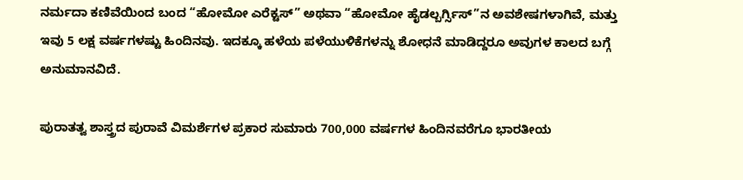ನರ್ಮದಾ ಕಣಿವೆಯಿಂದ ಬಂದ “ಹೋಮೋ ಎರೆಕ್ಟಸ್” ಅಥವಾ “ಹೋಮೋ ಹೈಡಲ್ಬರ್ಗ್ಸಿಸ್”ನ ಅವಶೇಷಗಳಾಗಿವೆ, ಮತ್ತು ಇವು 5 ಲಕ್ಷ ವರ್ಷಗಳಷ್ಟು ಹಿಂದಿನವು. ಇದಕ್ಕೂ ಹಳೆಯ ಪಳೆಯುಳಿಕೆಗಳನ್ನು ಶೋಧನೆ ಮಾಡಿದ್ದರೂ ಅವುಗಳ ಕಾಲದ ಬಗ್ಗೆ ಅನುಮಾನವಿದೆ.

ಪುರಾತತ್ವ ಶಾಸ್ತ್ರದ ಪುರಾವೆ ವಿಮರ್ಶೆಗಳ ಪ್ರಕಾರ ಸುಮಾರು 700,000 ವರ್ಷಗಳ ಹಿಂದಿನವರೆಗೂ ಭಾರತೀಯ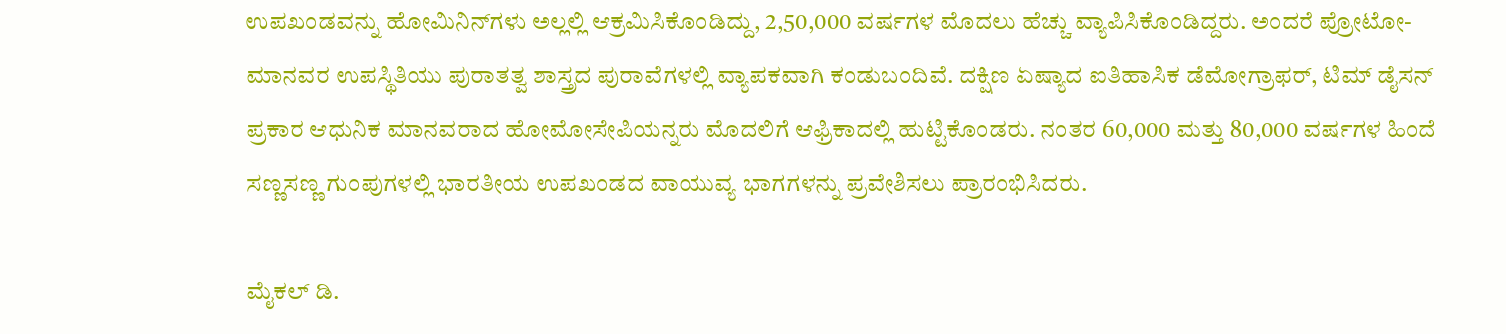ಉಪಖಂಡವನ್ನು ಹೋಮಿನಿನ್‌ಗಳು ಅಲ್ಲಲ್ಲಿ ಆಕ್ರಮಿಸಿಕೊಂಡಿದ್ದು, 2,50,000 ವರ್ಷಗಳ ಮೊದಲು ಹೆಚ್ಚು ವ್ಯಾಪಿಸಿಕೊಂಡಿದ್ದರು. ಅಂದರೆ ಪ್ರೋಟೋ-ಮಾನವರ ಉಪಸ್ಥಿತಿಯು ಪುರಾತತ್ವ ಶಾಸ್ತ್ರದ ಪುರಾವೆಗಳಲ್ಲಿ ವ್ಯಾಪಕವಾಗಿ ಕಂಡುಬಂದಿವೆ. ದಕ್ಷಿಣ ಏಷ್ಯಾದ ಐತಿಹಾಸಿಕ ಡೆಮೋಗ್ರಾಫರ್, ಟಿಮ್ ಡೈಸನ್ ಪ್ರಕಾರ ಆಧುನಿಕ ಮಾನವರಾದ ಹೋಮೋಸೇಪಿಯನ್ನರು ಮೊದಲಿಗೆ ಆಫ್ರಿಕಾದಲ್ಲಿ ಹುಟ್ಟಿಕೊಂಡರು. ನಂತರ 60,000 ಮತ್ತು 80,000 ವರ್ಷಗಳ ಹಿಂದೆ ಸಣ್ಣಸಣ್ಣ ಗುಂಪುಗಳಲ್ಲಿ ಭಾರತೀಯ ಉಪಖಂಡದ ವಾಯುವ್ಯ ಭಾಗಗಳನ್ನು ಪ್ರವೇಶಿಸಲು ಪ್ರಾರಂಭಿಸಿದರು.

ಮೈಕಲ್ ಡಿ.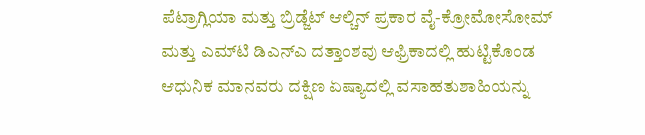ಪೆಟ್ರಾಗ್ಲಿಯಾ ಮತ್ತು ಬ್ರಿಡ್ಜೆಟ್ ಆಲ್ಚಿನ್ ಪ್ರಕಾರ ವೈ-ಕ್ರೋಮೋಸೋಮ್ ಮತ್ತು ಎಮ್‌ಟಿ ಡಿಎನ್‌ಎ ದತ್ತಾಂಶವು ಆಫ್ರಿಕಾದಲ್ಲಿ ಹುಟ್ಟಿಕೊಂಡ ಆಧುನಿಕ ಮಾನವರು ದಕ್ಷಿಣ ಏಷ್ಯಾದಲ್ಲಿ ವಸಾಹತುಶಾಹಿಯನ್ನು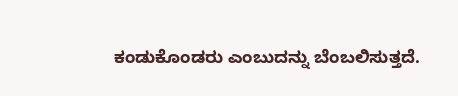ಕಂಡುಕೊಂಡರು ಎಂಬುದನ್ನು ಬೆಂಬಲಿಸುತ್ತದೆ.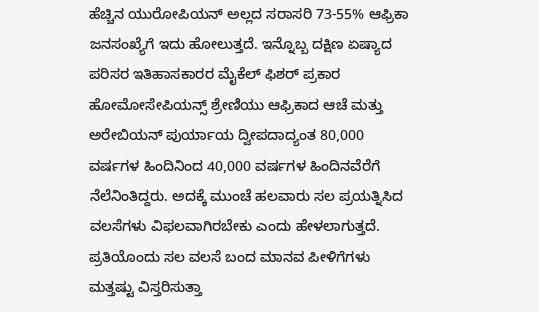ಹೆಚ್ಚಿನ ಯುರೋಪಿಯನ್ ಅಲ್ಲದ ಸರಾಸರಿ 73-55% ಆಫ್ರಿಕಾ ಜನಸಂಖ್ಯೆಗೆ ಇದು ಹೋಲುತ್ತದೆ. ಇನ್ನೊಬ್ಬ ದಕ್ಷಿಣ ಏಷ್ಯಾದ ಪರಿಸರ ಇತಿಹಾಸಕಾರರ ಮೈಕೆಲ್ ಫಿಶರ್ ಪ್ರಕಾರ ಹೋಮೋಸೇಪಿಯನ್ಸ್ ಶ್ರೇಣಿಯು ಆಫ್ರಿಕಾದ ಆಚೆ ಮತ್ತು ಅರೇಬಿಯನ್ ಪುರ್ಯಾಯ ದ್ವೀಪದಾದ್ಯಂತ 80,000 ವರ್ಷಗಳ ಹಿಂದಿನಿಂದ 40,000 ವರ್ಷಗಳ ಹಿಂದಿನವೆರೆಗೆ ನೆಲೆನಿಂತಿದ್ದರು. ಅದಕ್ಕೆ ಮುಂಚೆ ಹಲವಾರು ಸಲ ಪ್ರಯತ್ನಿಸಿದ ವಲಸೆಗಳು ವಿಫಲವಾಗಿರಬೇಕು ಎಂದು ಹೇಳಲಾಗುತ್ತದೆ. ಪ್ರತಿಯೊಂದು ಸಲ ವಲಸೆ ಬಂದ ಮಾನವ ಪೀಳಿಗೆಗಳು ಮತ್ತಷ್ಟು ವಿಸ್ತರಿಸುತ್ತಾ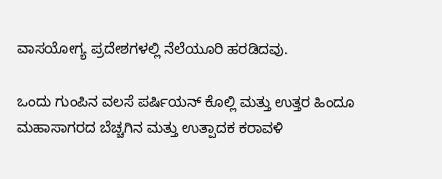ವಾಸಯೋಗ್ಯ ಪ್ರದೇಶಗಳಲ್ಲಿ ನೆಲೆಯೂರಿ ಹರಡಿದವು.

ಒಂದು ಗುಂಪಿನ ವಲಸೆ ಪರ್ಷಿಯನ್ ಕೊಲ್ಲಿ ಮತ್ತು ಉತ್ತರ ಹಿಂದೂ ಮಹಾಸಾಗರದ ಬೆಚ್ಚಗಿನ ಮತ್ತು ಉತ್ಪಾದಕ ಕರಾವಳಿ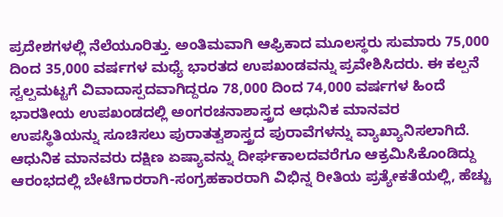ಪ್ರದೇಶಗಳಲ್ಲಿ ನೆಲೆಯೂರಿತ್ತು. ಅಂತಿಮವಾಗಿ ಆಫ್ರಿಕಾದ ಮೂಲಸ್ಥರು ಸುಮಾರು 75,000 ದಿಂದ 35,000 ವರ್ಷಗಳ ಮಧ್ಯೆ ಭಾರತದ ಉಪಖಂಡವನ್ನು ಪ್ರವೇಶಿಸಿದರು. ಈ ಕಲ್ಪನೆ ಸ್ವಲ್ಪಮಟ್ಟಗೆ ವಿವಾದಾಸ್ಪದವಾಗಿದ್ದರೂ 78,000 ದಿಂದ 74,000 ವರ್ಷಗಳ ಹಿಂದೆ ಭಾರತೀಯ ಉಪಖಂಡದಲ್ಲಿ ಅಂಗರಚನಾಶಾಸ್ತ್ರದ ಆಧುನಿಕ ಮಾನವರ ಉಪಸ್ಥಿತಿಯನ್ನು ಸೂಚಿಸಲು ಪುರಾತತ್ವಶಾಸ್ತ್ರದ ಪುರಾವೆಗಳನ್ನು ವ್ಯಾಖ್ಯಾನಿಸಲಾಗಿದೆ. ಆಧುನಿಕ ಮಾನವರು ದಕ್ಷಿಣ ಏಷ್ಯಾವನ್ನು ದೀರ್ಘಕಾಲದವರೆಗೂ ಆಕ್ರಮಿಸಿಕೊಂಡಿದ್ದು ಆರಂಭದಲ್ಲಿ ಬೇಟೆಗಾರರಾಗಿ-ಸಂಗ್ರಹಕಾರರಾಗಿ ವಿಭಿನ್ನ ರೀತಿಯ ಪ್ರತ್ಯೇಕತೆಯಲ್ಲಿ, ಹೆಚ್ಚು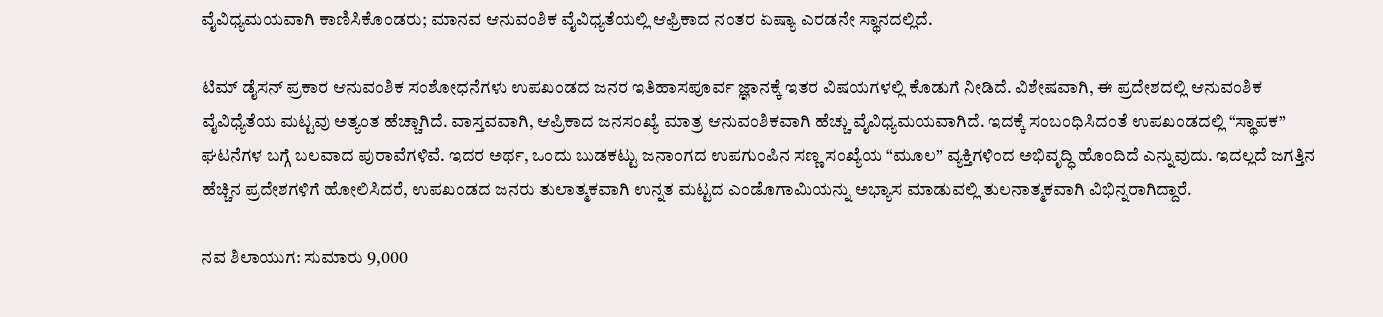ವೈವಿಧ್ಯಮಯವಾಗಿ ಕಾಣಿಸಿಕೊಂಡರು; ಮಾನವ ಆನುವಂಶಿಕ ವೈವಿಧ್ಯತೆಯಲ್ಲಿ ಆಫ್ರಿಕಾದ ನಂತರ ಏಷ್ಯಾ ಎರಡನೇ ಸ್ಥಾನದಲ್ಲಿದೆ.

ಟಿಮ್ ಡೈಸನ್ ಪ್ರಕಾರ ಆನುವಂಶಿಕ ಸಂಶೋಧನೆಗಳು ಉಪಖಂಡದ ಜನರ ಇತಿಹಾಸಪೂರ್ವ ಜ್ಞಾನಕ್ಕೆ ಇತರ ವಿಷಯಗಳಲ್ಲಿ ಕೊಡುಗೆ ನೀಡಿದೆ. ವಿಶೇಷವಾಗಿ, ಈ ಪ್ರದೇಶದಲ್ಲಿ ಆನುವಂಶಿಕ ವೈವಿಧ್ಯೆತೆಯ ಮಟ್ಟವು ಅತ್ಯಂತ ಹೆಚ್ಚಾಗಿದೆ. ವಾಸ್ತವವಾಗಿ, ಆಪ್ರಿಕಾದ ಜನಸಂಖ್ಯೆ ಮಾತ್ರ ಆನುವಂಶಿಕವಾಗಿ ಹೆಚ್ಚು ವೈವಿಧ್ಯಮಯವಾಗಿದೆ. ಇದಕ್ಕೆ ಸಂಬಂಧಿಸಿದಂತೆ ಉಪಖಂಡದಲ್ಲಿ “ಸ್ಥಾಪಕ” ಘಟನೆಗಳ ಬಗ್ಗೆ ಬಲವಾದ ಪುರಾವೆಗಳಿವೆ. ಇದರ ಅರ್ಥ, ಒಂದು ಬುಡಕಟ್ಟು ಜನಾಂಗದ ಉಪಗುಂಪಿನ ಸಣ್ಣ ಸಂಖ್ಯೆಯ “ಮೂಲ” ವ್ಯಕ್ತಿಗಳಿಂದ ಅಭಿವೃದ್ಧಿ ಹೊಂದಿದೆ ಎನ್ನುವುದು. ಇದಲ್ಲದೆ ಜಗತ್ತಿನ ಹೆಚ್ಚಿನ ಪ್ರದೇಶಗಳಿಗೆ ಹೋಲಿಸಿದರೆ, ಉಪಖಂಡದ ಜನರು ತುಲಾತ್ಮಕವಾಗಿ ಉನ್ನತ ಮಟ್ಟದ ಎಂಡೊಗಾಮಿಯನ್ನು ಅಭ್ಯಾಸ ಮಾಡುವಲ್ಲಿ ತುಲನಾತ್ಮಕವಾಗಿ ವಿಭಿನ್ನರಾಗಿದ್ದಾರೆ.

ನವ ಶಿಲಾಯುಗ: ಸುಮಾರು 9,000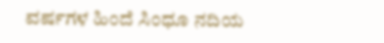ವರ್ಷಗಳ ಹಿಂದೆ ಸಿಂಧೂ ನದಿಯ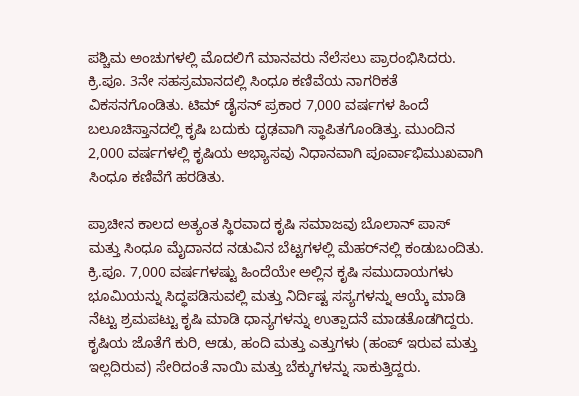ಪಶ್ಚಿಮ ಅಂಚುಗಳಲ್ಲಿ ಮೊದಲಿಗೆ ಮಾನವರು ನೆಲೆಸಲು ಪ್ರಾರಂಭಿಸಿದರು. ಕ್ರಿ.ಪೂ. 3ನೇ ಸಹಸ್ರಮಾನದಲ್ಲಿ ಸಿಂಧೂ ಕಣಿವೆಯ ನಾಗರಿಕತೆ ವಿಕಸನಗೊಂಡಿತು. ಟಿಮ್ ಡೈಸನ್ ಪ್ರಕಾರ 7,000 ವರ್ಷಗಳ ಹಿಂದೆ ಬಲೂಚಿಸ್ತಾನದಲ್ಲಿ ಕೃಷಿ ಬದುಕು ದೃಢವಾಗಿ ಸ್ಥಾಪಿತಗೊಂಡಿತ್ತು. ಮುಂದಿನ 2,000 ವರ್ಷಗಳಲ್ಲಿ ಕೃಷಿಯ ಅಭ್ಯಾಸವು ನಿಧಾನವಾಗಿ ಪೂರ್ವಾಭಿಮುಖವಾಗಿ ಸಿಂಧೂ ಕಣಿವೆಗೆ ಹರಡಿತು.

ಪ್ರಾಚೀನ ಕಾಲದ ಅತ್ಯಂತ ಸ್ಥಿರವಾದ ಕೃಷಿ ಸಮಾಜವು ಬೊಲಾನ್ ಪಾಸ್ ಮತ್ತು ಸಿಂಧೂ ಮೈದಾನದ ನಡುವಿನ ಬೆಟ್ಟಗಳಲ್ಲಿ ಮೆಹರ್‌ನಲ್ಲಿ ಕಂಡುಬಂದಿತು. ಕ್ರಿ.ಪೂ. 7,000 ವರ್ಷಗಳಷ್ಟು ಹಿಂದೆಯೇ ಅಲ್ಲಿನ ಕೃಷಿ ಸಮುದಾಯಗಳು ಭೂಮಿಯನ್ನು ಸಿದ್ಧಪಡಿಸುವಲ್ಲಿ ಮತ್ತು ನಿರ್ದಿಷ್ಟ ಸಸ್ಯಗಳನ್ನು ಆಯ್ಕೆ ಮಾಡಿ ನೆಟ್ಟು ಶ್ರಮಪಟ್ಟು ಕೃಷಿ ಮಾಡಿ ಧಾನ್ಯಗಳನ್ನು ಉತ್ಪಾದನೆ ಮಾಡತೊಡಗಿದ್ದರು. ಕೃಷಿಯ ಜೊತೆಗೆ ಕುರಿ, ಆಡು, ಹಂದಿ ಮತ್ತು ಎತ್ತುಗಳು (ಹಂಪ್ ಇರುವ ಮತ್ತು ಇಲ್ಲದಿರುವ) ಸೇರಿದಂತೆ ನಾಯಿ ಮತ್ತು ಬೆಕ್ಕುಗಳನ್ನು ಸಾಕುತ್ತಿದ್ದರು.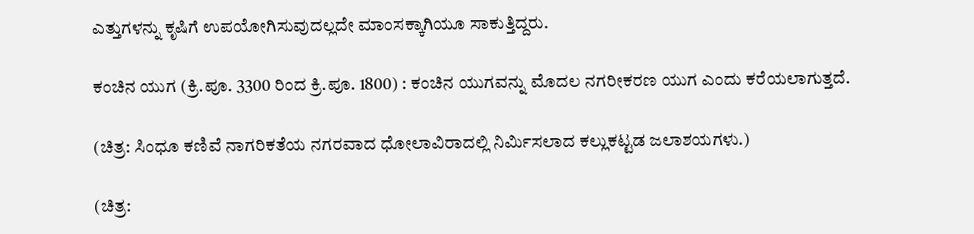ಎತ್ತುಗಳನ್ನು ಕೃಷಿಗೆ ಉಪಯೋಗಿಸುವುದಲ್ಲದೇ ಮಾಂಸಕ್ಕಾಗಿಯೂ ಸಾಕುತ್ತಿದ್ದರು.

ಕಂಚಿನ ಯುಗ (ಕ್ರಿ.ಪೂ. 3300 ರಿಂದ ಕ್ರಿ.ಪೂ. 1800) : ಕಂಚಿನ ಯುಗವನ್ನು ಮೊದಲ ನಗರೀಕರಣ ಯುಗ ಎಂದು ಕರೆಯಲಾಗುತ್ತದೆ.

(ಚಿತ್ರ: ಸಿಂಧೂ ಕಣಿವೆ ನಾಗರಿಕತೆಯ ನಗರವಾದ ಧೋಲಾವಿರಾದಲ್ಲಿ ನಿರ್ಮಿಸಲಾದ ಕಲ್ಲುಕಟ್ಟಡ ಜಲಾಶಯಗಳು.)

(ಚಿತ್ರ: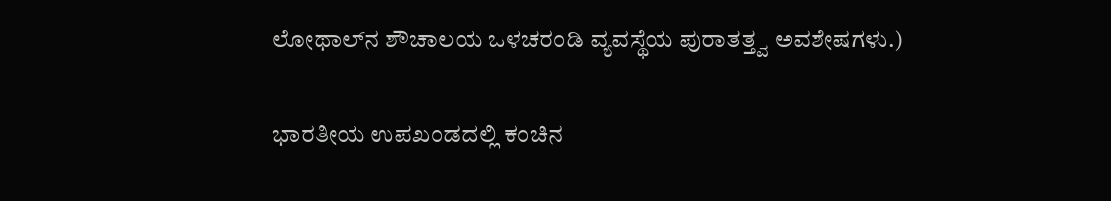ಲೋಥಾಲ್‌ನ ಶೌಚಾಲಯ ಒಳಚರಂಡಿ ವ್ಯವಸ್ಥೆಯ ಪುರಾತತ್ತ್ವ ಅವಶೇಷಗಳು.)

ಭಾರತೀಯ ಉಪಖಂಡದಲ್ಲಿ ಕಂಚಿನ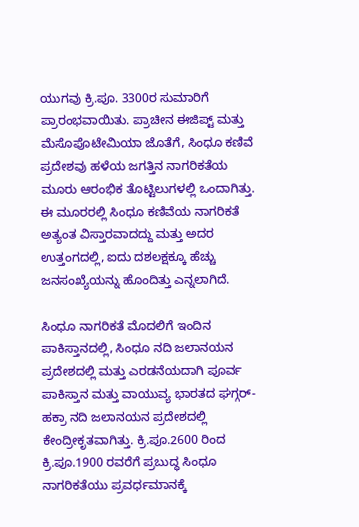ಯುಗವು ಕ್ರಿ.ಪೂ. 3300ರ ಸುಮಾರಿಗೆ ಪ್ರಾರಂಭವಾಯಿತು. ಪ್ರಾಚೀನ ಈಜಿಪ್ಟ್ ಮತ್ತು ಮೆಸೊಪೊಟೇಮಿಯಾ ಜೊತೆಗೆ, ಸಿಂಧೂ ಕಣಿವೆ ಪ್ರದೇಶವು ಹಳೆಯ ಜಗತ್ತಿನ ನಾಗರಿಕತೆಯ ಮೂರು ಆರಂಭಿಕ ತೊಟ್ಟಿಲುಗಳಲ್ಲಿ ಒಂದಾಗಿತ್ತು. ಈ ಮೂರರಲ್ಲಿ ಸಿಂಧೂ ಕಣಿವೆಯ ನಾಗರಿಕತೆ ಅತ್ಯಂತ ವಿಸ್ತಾರವಾದದ್ದು ಮತ್ತು ಅದರ ಉತ್ತಂಗದಲ್ಲಿ, ಐದು ದಶಲಕ್ಷಕ್ಕೂ ಹೆಚ್ಚು ಜನಸಂಖ್ಯೆಯನ್ನು ಹೊಂದಿತ್ತು ಎನ್ನಲಾಗಿದೆ.

ಸಿಂಧೂ ನಾಗರಿಕತೆ ಮೊದಲಿಗೆ ಇಂದಿನ ಪಾಕಿಸ್ತಾನದಲ್ಲಿ, ಸಿಂಧೂ ನದಿ ಜಲಾನಯನ ಪ್ರದೇಶದಲ್ಲಿ ಮತ್ತು ಎರಡನೆಯದಾಗಿ ಪೂರ್ವ ಪಾಕಿಸ್ತಾನ ಮತ್ತು ವಾಯುವ್ಯ ಭಾರತದ ಘಗ್ಗರ್-ಹಕ್ರಾ ನದಿ ಜಲಾನಯನ ಪ್ರದೇಶದಲ್ಲಿ ಕೇಂದ್ರೀಕೃತವಾಗಿತ್ತು. ಕ್ರಿ.ಪೂ.2600 ರಿಂದ ಕ್ರಿ.ಪೂ.1900 ರವರೆಗೆ ಪ್ರಬುದ್ಧ ಸಿಂಧೂ ನಾಗರಿಕತೆಯು ಪ್ರವರ್ಧಮಾನಕ್ಕೆ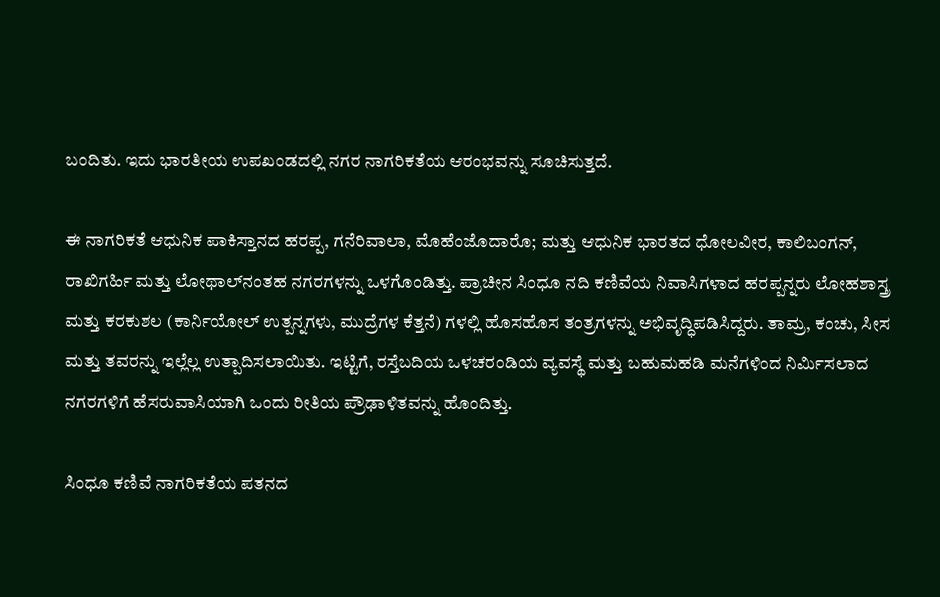ಬಂದಿತು. ಇದು ಭಾರತೀಯ ಉಪಖಂಡದಲ್ಲಿ ನಗರ ನಾಗರಿಕತೆಯ ಆರಂಭವನ್ನು ಸೂಚಿಸುತ್ತದೆ.

ಈ ನಾಗರಿಕತೆ ಆಧುನಿಕ ಪಾಕಿಸ್ತಾನದ ಹರಪ್ಪ, ಗನೆರಿವಾಲಾ, ಮೊಹೆಂಜೊದಾರೊ; ಮತ್ತು ಆಧುನಿಕ ಭಾರತದ ಧೋಲವೀರ, ಕಾಲಿಬಂಗನ್, ರಾಖಿಗರ್ಹಿ ಮತ್ತು ಲೋಥಾಲ್‌ನಂತಹ ನಗರಗಳನ್ನು ಒಳಗೊಂಡಿತ್ತು. ಪ್ರಾಚೀನ ಸಿಂಧೂ ನದಿ ಕಣಿವೆಯ ನಿವಾಸಿಗಳಾದ ಹರಪ್ಪನ್ನರು ಲೋಹಶಾಸ್ತ್ರ ಮತ್ತು ಕರಕುಶಲ (ಕಾರ್ನಿಯೋಲ್ ಉತ್ಪನ್ನಗಳು, ಮುದ್ರೆಗಳ ಕೆತ್ತನೆ) ಗಳಲ್ಲಿ ಹೊಸಹೊಸ ತಂತ್ರಗಳನ್ನು ಅಭಿವೃದ್ಧಿಪಡಿಸಿದ್ದರು. ತಾಮ್ರ, ಕಂಚು, ಸೀಸ ಮತ್ತು ತವರನ್ನು ಇಲ್ಲೆಲ್ಲ ಉತ್ಪಾದಿಸಲಾಯಿತು. ಇಟ್ಟಿಗೆ, ರಸ್ತೆಬದಿಯ ಒಳಚರಂಡಿಯ ವ್ಯವಸ್ಥೆ ಮತ್ತು ಬಹುಮಹಡಿ ಮನೆಗಳಿಂದ ನಿರ್ಮಿಸಲಾದ ನಗರಗಳಿಗೆ ಹೆಸರುವಾಸಿಯಾಗಿ ಒಂದು ರೀತಿಯ ಪ್ರೌಢಾಳಿತವನ್ನು ಹೊಂದಿತ್ತು.

ಸಿಂಧೂ ಕಣಿವೆ ನಾಗರಿಕತೆಯ ಪತನದ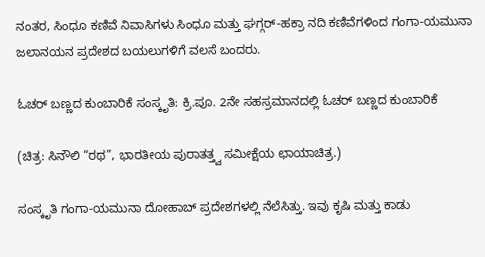ನಂತರ, ಸಿಂಧೂ ಕಣಿವೆ ನಿವಾಸಿಗಳು ಸಿಂಧೂ ಮತ್ತು ಘಗ್ಗರ್-ಹಕ್ರಾ ನದಿ ಕಣಿವೆಗಳಿಂದ ಗಂಗಾ-ಯಮುನಾ ಜಲಾನಯನ ಪ್ರದೇಶದ ಬಯಲುಗಳಿಗೆ ವಲಸೆ ಬಂದರು.

ಓಚರ್ ಬಣ್ಣದ ಕುಂಬಾರಿಕೆ ಸಂಸ್ಕೃತಿ: ಕ್ರಿ.ಪೂ. 2ನೇ ಸಹಸ್ರಮಾನದಲ್ಲಿ ಓಚರ್ ಬಣ್ಣದ ಕುಂಬಾರಿಕೆ

(ಚಿತ್ರ: ಸಿನೌಲಿ “ರಥ”, ಭಾರತೀಯ ಪುರಾತತ್ತ್ವ ಸಮೀಕ್ಷೆಯ ಛಾಯಾಚಿತ್ರ.)

ಸಂಸ್ಕೃತಿ ಗಂಗಾ-ಯಮುನಾ ದೋಹಾಬ್ ಪ್ರದೇಶಗಳಲ್ಲಿ ನೆಲೆಸಿತ್ತು. ಇವು ಕೃಷಿ ಮತ್ತು ಕಾಡು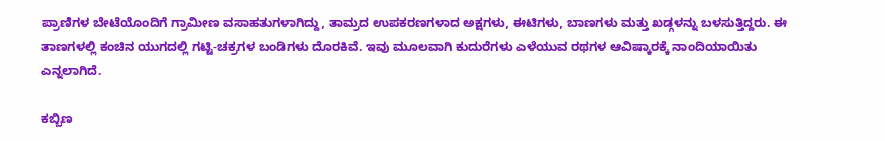ಪ್ರಾಣಿಗಳ ಬೇಟೆಯೊಂದಿಗೆ ಗ್ರಾಮೀಣ ವಸಾಹತುಗಳಾಗಿದ್ದು, ತಾಮ್ರದ ಉಪಕರಣಗಳಾದ ಅಕ್ಷಗಳು, ಈಟಿಗಳು, ಬಾಣಗಳು ಮತ್ತು ಖಡ್ಗಳನ್ನು ಬಳಸುತ್ತಿದ್ದರು. ಈ ತಾಣಗಳಲ್ಲಿ ಕಂಚಿನ ಯುಗದಲ್ಲಿ ಗಟ್ಟಿ-ಚಕ್ರಗಳ ಬಂಡಿಗಳು ದೊರಕಿವೆ. ಇವು ಮೂಲವಾಗಿ ಕುದುರೆಗಳು ಎಳೆಯುವ ರಥಗಳ ಆವಿಷ್ಕಾರಕ್ಕೆ ನಾಂದಿಯಾಯಿತು ಎನ್ನಲಾಗಿದೆ.

ಕಬ್ಬಿಣ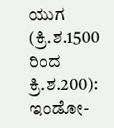ಯುಗ (ಕ್ರಿ.ಶ.1500 ರಿಂದ ಕ್ರಿ.ಶ.200): ಇಂಡೋ-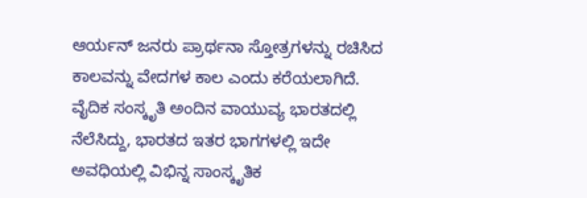ಆರ್ಯನ್ ಜನರು ಪ್ರಾರ್ಥನಾ ಸ್ತೋತ್ರಗಳನ್ನು ರಚಿಸಿದ ಕಾಲವನ್ನು ವೇದಗಳ ಕಾಲ ಎಂದು ಕರೆಯಲಾಗಿದೆ. ವೈದಿಕ ಸಂಸ್ಕೃತಿ ಅಂದಿನ ವಾಯುವ್ಯ ಭಾರತದಲ್ಲಿ ನೆಲೆಸಿದ್ದು, ಭಾರತದ ಇತರ ಭಾಗಗಳಲ್ಲಿ ಇದೇ ಅವಧಿಯಲ್ಲಿ ವಿಭಿನ್ನ ಸಾಂಸ್ಕೃತಿಕ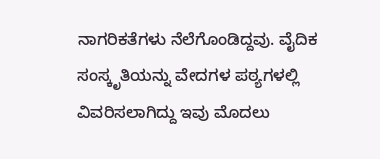ನಾಗರಿಕತೆಗಳು ನೆಲೆಗೊಂಡಿದ್ದವು. ವೈದಿಕ ಸಂಸ್ಕೃತಿಯನ್ನು ವೇದಗಳ ಪಠ್ಯಗಳಲ್ಲಿ ವಿವರಿಸಲಾಗಿದ್ದು ಇವು ಮೊದಲು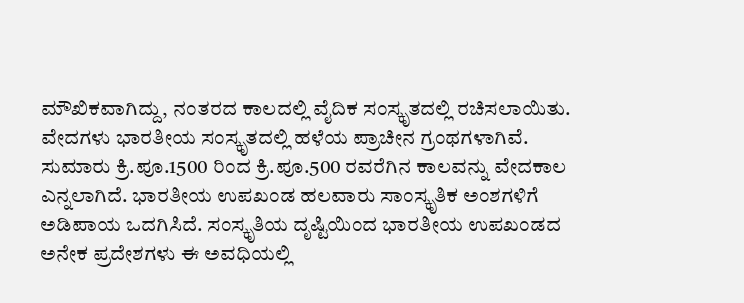ಮೌಖಿಕವಾಗಿದ್ದು, ನಂತರದ ಕಾಲದಲ್ಲಿ ವೈದಿಕ ಸಂಸ್ಕೃತದಲ್ಲಿ ರಚಿಸಲಾಯಿತು. ವೇದಗಳು ಭಾರತೀಯ ಸಂಸ್ಕೃತದಲ್ಲಿ ಹಳೆಯ ಪ್ರಾಚೀನ ಗ್ರಂಥಗಳಾಗಿವೆ. ಸುಮಾರು ಕ್ರಿ.ಪೂ.1500 ರಿಂದ ಕ್ರಿ.ಪೂ.500 ರವರೆಗಿನ ಕಾಲವನ್ನು ವೇದಕಾಲ ಎನ್ನಲಾಗಿದೆ. ಭಾರತೀಯ ಉಪಖಂಡ ಹಲವಾರು ಸಾಂಸ್ಕೃತಿಕ ಅಂಶಗಳಿಗೆ ಅಡಿಪಾಯ ಒದಗಿಸಿದೆ. ಸಂಸ್ಕೃತಿಯ ದೃಷ್ಟಿಯಿಂದ ಭಾರತೀಯ ಉಪಖಂಡದ ಅನೇಕ ಪ್ರದೇಶಗಳು ಈ ಅವಧಿಯಲ್ಲಿ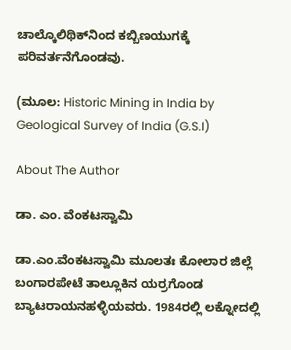ಚಾಲ್ಕೊಲಿಥಿಕ್‌ನಿಂದ ಕಬ್ಬಿಣಯುಗಕ್ಕೆ ಪರಿವರ್ತನೆಗೊಂಡವು.

(ಮೂಲ: Historic Mining in India by Geological Survey of India (G.S.I)

About The Author

ಡಾ. ಎಂ. ವೆಂಕಟಸ್ವಾಮಿ

ಡಾ.ಎಂ.ವೆಂಕಟಸ್ವಾಮಿ ಮೂಲತಃ ಕೋಲಾರ ಜಿಲ್ಲೆ ಬಂಗಾರಪೇಟೆ ತಾಲ್ಲೂಕಿನ ಯರ್ರಗೊಂಡ ಬ್ಯಾಟರಾಯನಹಳ್ಳಿಯವರು. 1984ರಲ್ಲಿ ಲಕ್ನೋದಲ್ಲಿ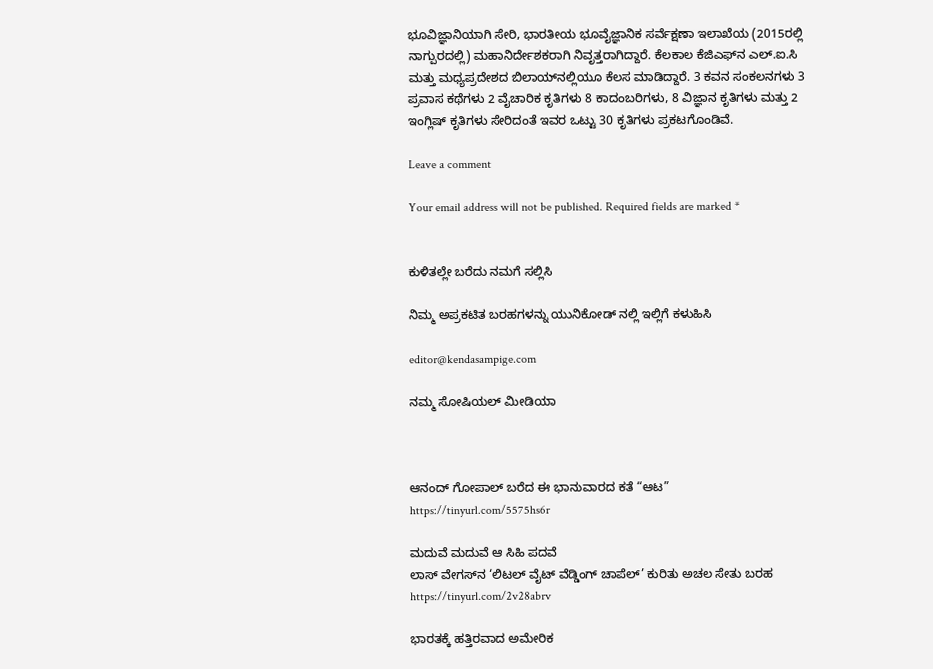ಭೂವಿಜ್ಞಾನಿಯಾಗಿ ಸೇರಿ, ಭಾರತೀಯ ಭೂವೈಜ್ಞಾನಿಕ ಸರ್ವೆಕ್ಷಣಾ ಇಲಾಖೆಯ (2015ರಲ್ಲಿ ನಾಗ್ಪುರದಲ್ಲಿ) ಮಹಾನಿರ್ದೇಶಕರಾಗಿ ನಿವೃತ್ತರಾಗಿದ್ದಾರೆ. ಕೆಲಕಾಲ ಕೆಜಿಎಫ್‍ನ ಎಲ್.ಐ.ಸಿ ಮತ್ತು ಮಧ್ಯಪ್ರದೇಶದ ಬಿಲಾಯ್‍ನಲ್ಲಿಯೂ ಕೆಲಸ ಮಾಡಿದ್ದಾರೆ. 3 ಕವನ ಸಂಕಲನಗಳು 3 ಪ್ರವಾಸ ಕಥೆಗಳು 2 ವೈಚಾರಿಕ ಕೃತಿಗಳು 8 ಕಾದಂಬರಿಗಳು, 8 ವಿಜ್ಞಾನ ಕೃತಿಗಳು ಮತ್ತು 2 ಇಂಗ್ಲಿಷ್ ಕೃತಿಗಳು ಸೇರಿದಂತೆ ಇವರ ಒಟ್ಟು 30 ಕೃತಿಗಳು ಪ್ರಕಟಗೊಂಡಿವೆ.

Leave a comment

Your email address will not be published. Required fields are marked *


ಕುಳಿತಲ್ಲೇ ಬರೆದು ನಮಗೆ ಸಲ್ಲಿಸಿ

ನಿಮ್ಮ ಅಪ್ರಕಟಿತ ಬರಹಗಳನ್ನು ಯುನಿಕೋಡ್ ನಲ್ಲಿ ಇಲ್ಲಿಗೆ ಕಳುಹಿಸಿ

editor@kendasampige.com

ನಮ್ಮ ಸೋಷಿಯಲ್‌ ಮೀಡಿಯಾ



ಆನಂದ್‌ ಗೋಪಾಲ್‌ ಬರೆದ ಈ ಭಾನುವಾರದ ಕತೆ “ಆಟ”
https://tinyurl.com/5575hs6r

ಮದುವೆ ಮದುವೆ ಆ ಸಿಹಿ ಪದವೆ
ಲಾಸ್‌ ವೇಗಸ್‌ನ ‘ಲಿಟಲ್ ವೈಟ್ ವೆಡ್ಡಿಂಗ್ ಚಾಪೆಲ್’ ಕುರಿತು ಅಚಲ ಸೇತು ಬರಹ
https://tinyurl.com/2v28abrv

ಭಾರತಕ್ಕೆ ಹತ್ತಿರವಾದ ಅಮೇರಿಕ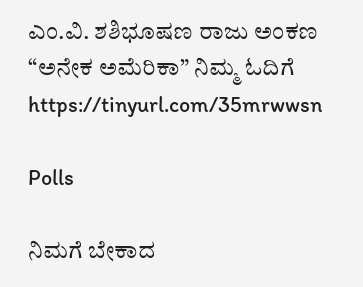ಎಂ.ವಿ. ಶಶಿಭೂಷಣ ರಾಜು ಅಂಕಣ “ಅನೇಕ ಅಮೆರಿಕಾ” ನಿಮ್ಮ ಓದಿಗೆ
https://tinyurl.com/35mrwwsn

Polls

ನಿಮಗೆ ಬೇಕಾದ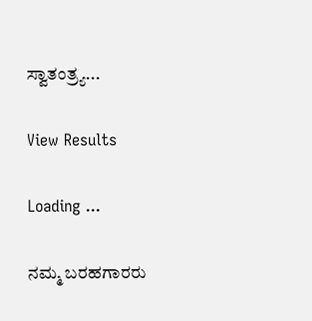ಸ್ವಾತಂತ್ರ್ಯ...

View Results

Loading ...

ನಮ್ಮ ಬರಹಗಾರರು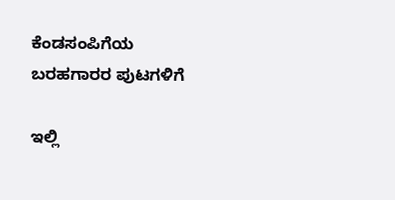ಕೆಂಡಸಂಪಿಗೆಯ ಬರಹಗಾರರ ಪುಟಗಳಿಗೆ

ಇಲ್ಲಿ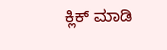ಕ್ಲಿಕ್ ಮಾಡಿ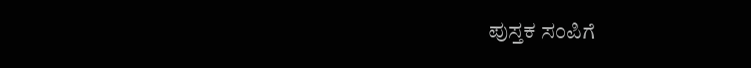ಪುಸ್ತಕ ಸಂಪಿಗೆ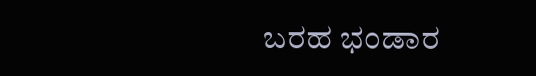ಬರಹ ಭಂಡಾರ